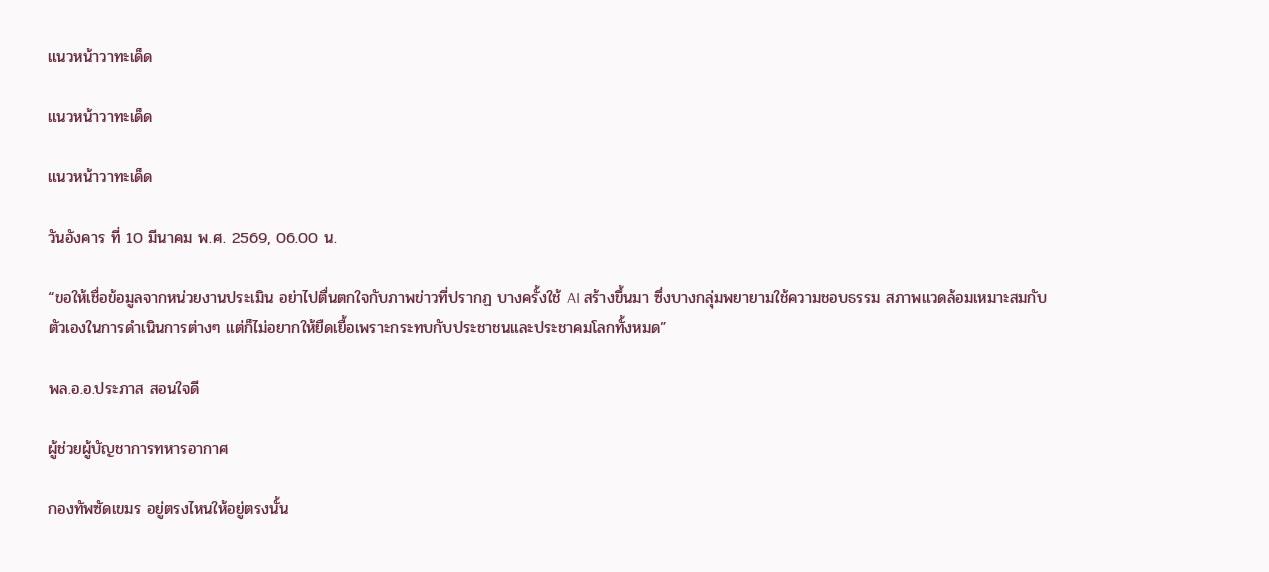แนวหน้าวาทะเด็ด

แนวหน้าวาทะเด็ด

แนวหน้าวาทะเด็ด

วันอังคาร ที่ 10 มีนาคม พ.ศ. 2569, 06.00 น.

“ขอให้เชื่อข้อมูลจากหน่วยงานประเมิน อย่าไปตื่นตกใจกับภาพข่าวที่ปรากฏ บางครั้งใช้ AI สร้างขึ้นมา ซึ่งบางกลุ่มพยายามใช้ความชอบธรรม สภาพแวดล้อมเหมาะสมกับตัวเองในการดำเนินการต่างๆ แต่ก็ไม่อยากให้ยืดเยื้อเพราะกระทบกับประชาชนและประชาคมโลกทั้งหมด”

พล.อ.อ.ประภาส สอนใจดี

ผู้ช่วยผู้บัญชาการทหารอากาศ

กองทัพซัดเขมร อยู่ตรงไหนให้อยู่ตรงนั้น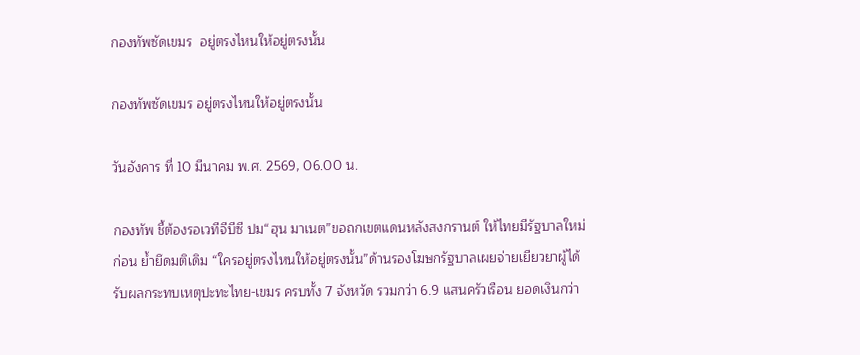กองทัพซัดเขมร  อยู่ตรงไหนให้อยู่ตรงนั้น

กองทัพซัดเขมร อยู่ตรงไหนให้อยู่ตรงนั้น

วันอังคาร ที่ 10 มีนาคม พ.ศ. 2569, 06.00 น.

กองทัพ ชี้ต้องรอเวทีจีบีซี ปม“ฮุน มาเนต”ขอถกเขตแดนหลังสงกรานต์ ให้ไทยมีรัฐบาลใหม่ก่อน ย้ำยึดมติเดิม “ใครอยู่ตรงไหนให้อยู่ตรงนั้น”ด้านรองโฆษกรัฐบาลเผยจ่ายเยียวยาผู้ได้รับผลกระทบเหตุปะทะไทย-เขมร ครบทั้ง 7 จังหวัด รวมกว่า 6.9 แสนครัวเรือน ยอดเงินกว่า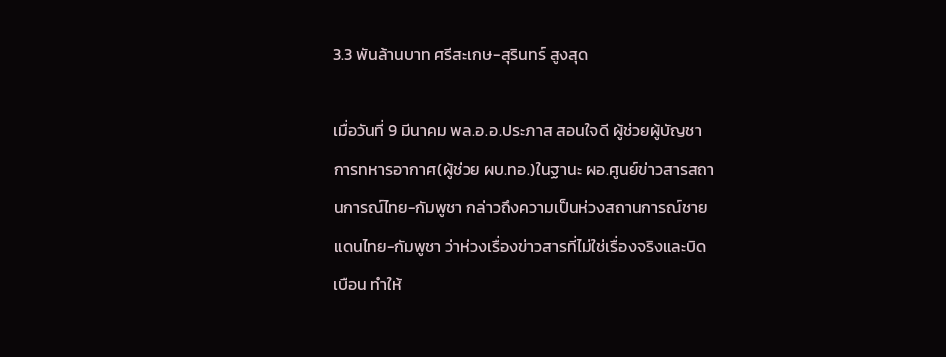3.3 พันล้านบาท ศรีสะเกษ-สุรินทร์ สูงสุด

เมื่อวันที่ 9 มีนาคม พล.อ.อ.ประภาส สอนใจดี ผู้ช่วยผู้บัญชาการทหารอากาศ(ผู้ช่วย ผบ.ทอ.)ในฐานะ ผอ.ศูนย์ข่าวสารสถานการณ์ไทย-กัมพูชา กล่าวถึงความเป็นห่วงสถานการณ์ชายแดนไทย-กัมพูชา ว่าห่วงเรื่องข่าวสารที่ไม่ใช่เรื่องจริงและบิดเบือน ทำให้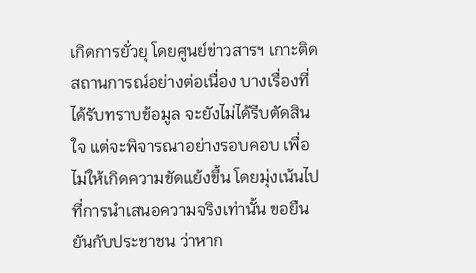เกิดการยั่วยุ โดยศูนย์ข่าวสารฯ เกาะติดสถานการณ์อย่างต่อเนื่อง บางเรื่องที่ได้รับทราบข้อมูล จะยังไม่ได้รีบตัดสินใจ แต่จะพิจารณาอย่างรอบคอบ เพื่อไม่ให้เกิดความขัดแย้งขึ้น โดยมุ่งเน้นไปที่การนำเสนอความจริงเท่านั้น ขอยืนยันกับประชาชน ว่าหาก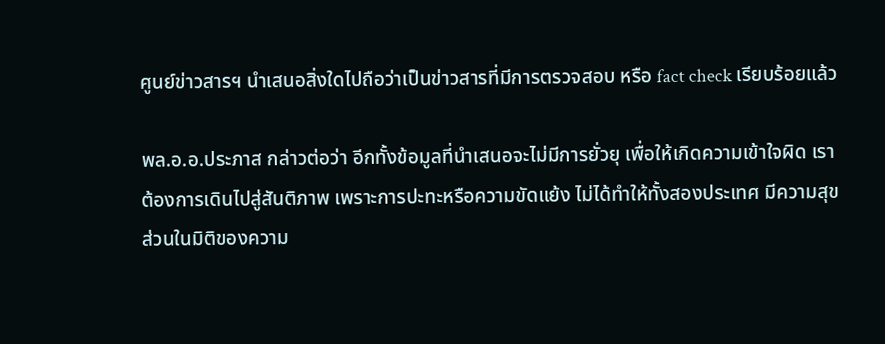ศูนย์ข่าวสารฯ นำเสนอสิ่งใดไปถือว่าเป็นข่าวสารที่มีการตรวจสอบ หรือ fact check เรียบร้อยแล้ว

พล.อ.อ.ประภาส กล่าวต่อว่า อีกทั้งข้อมูลที่นำเสนอจะไม่มีการยั่วยุ เพื่อให้เกิดความเข้าใจผิด เราต้องการเดินไปสู่สันติภาพ เพราะการปะทะหรือความขัดแย้ง ไม่ได้ทำให้ทั้งสองประเทศ มีความสุข ส่วนในมิติของความ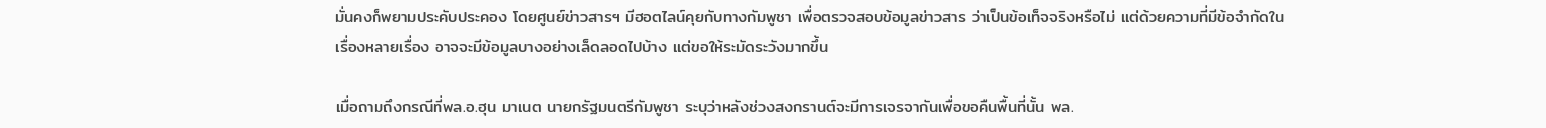มั่นคงก็พยามประคับประคอง โดยศูนย์ข่าวสารฯ มีฮอตไลน์คุยกับทางกัมพูชา เพื่อตรวจสอบข้อมูลข่าวสาร ว่าเป็นข้อเท็จจริงหรือไม่ แต่ด้วยความที่มีข้อจำกัดในเรื่องหลายเรื่อง อาจจะมีข้อมูลบางอย่างเล็ดลอดไปบ้าง แต่ขอให้ระมัดระวังมากขึ้น

เมื่อถามถึงกรณีที่พล.อ.ฮุน มาเนต นายกรัฐมนตรีกัมพูชา ระบุว่าหลังช่วงสงกรานต์จะมีการเจรจากันเพื่อขอคืนพื้นที่นั้น พล.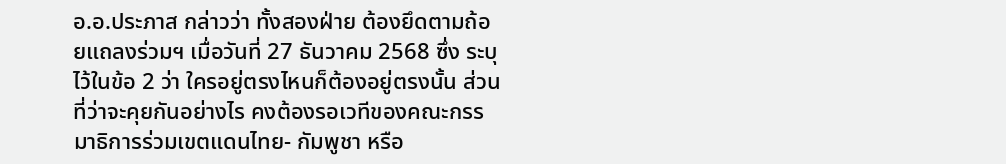อ.อ.ประภาส กล่าวว่า ทั้งสองฝ่าย ต้องยึดตามถ้อยแถลงร่วมฯ เมื่อวันที่ 27 ธันวาคม 2568 ซึ่ง ระบุไว้ในข้อ 2 ว่า ใครอยู่ตรงไหนก็ต้องอยู่ตรงนั้น ส่วนที่ว่าจะคุยกันอย่างไร คงต้องรอเวทีของคณะกรรมาธิการร่วมเขตแดนไทย- กัมพูชา หรือ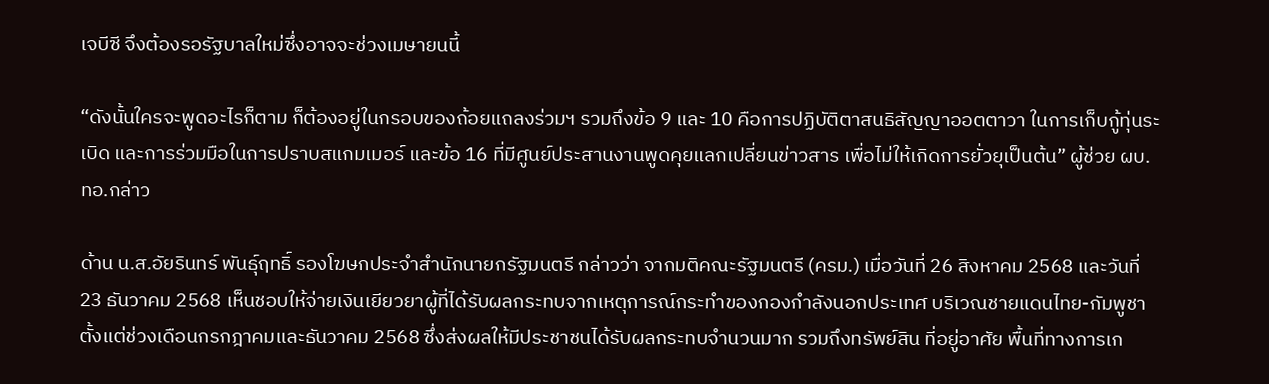เจบีซี จึงต้องรอรัฐบาลใหม่ซึ่งอาจจะช่วงเมษายนนี้

“ดังนั้นใครจะพูดอะไรก็ตาม ก็ต้องอยู่ในกรอบของถ้อยแถลงร่วมฯ รวมถึงข้อ 9 และ 10 คือการปฏิบัติตาสนธิสัญญาออตตาวา ในการเก็บกู้ทุ่นระเบิด และการร่วมมือในการปราบสแกมเมอร์ และข้อ 16 ที่มีศูนย์ประสานงานพูดคุยแลกเปลี่ยนข่าวสาร เพื่อไม่ให้เกิดการยั่วยุเป็นต้น” ผู้ช่วย ผบ.ทอ.กล่าว

ด้าน น.ส.อัยรินทร์ พันธุ์ฤทธิ์ รองโฆษกประจำสำนักนายกรัฐมนตรี กล่าวว่า จากมติคณะรัฐมนตรี (ครม.) เมื่อวันที่ 26 สิงหาคม 2568 และวันที่ 23 ธันวาคม 2568 เห็นชอบให้จ่ายเงินเยียวยาผู้ที่ได้รับผลกระทบจากเหตุการณ์กระทำของกองกำลังนอกประเทศ บริเวณชายแดนไทย-กัมพูชา ตั้งแต่ช่วงเดือนกรกฎาคมและธันวาคม 2568 ซึ่งส่งผลให้มีประชาชนได้รับผลกระทบจำนวนมาก รวมถึงทรัพย์สิน ที่อยู่อาศัย พื้นที่ทางการเก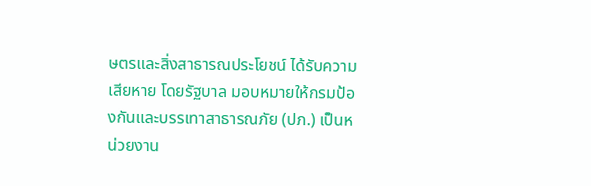ษตรและสิ่งสาธารณประโยชน์ ได้รับความเสียหาย โดยรัฐบาล มอบหมายให้กรมป้องกันและบรรเทาสาธารณภัย (ปภ.) เป็นหน่วยงาน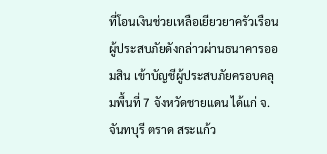ที่โอนเงินช่วยเหลือเยียวยาครัวเรือนผู้ประสบภัยดังกล่าวผ่านธนาคารออมสิน เข้าบัญชีผู้ประสบภัยครอบคลุมพื้นที่ 7 จังหวัดชายแดน ได้แก่ จ.จันทบุรี ตราด สระแก้ว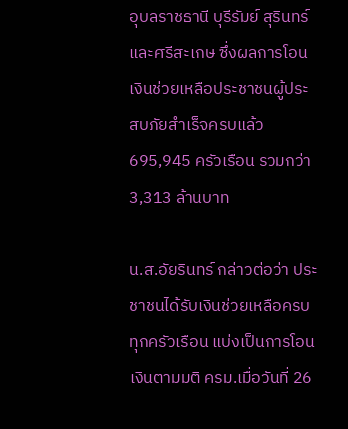อุบลราชธานี บุรีรัมย์ สุรินทร์ และศรีสะเกษ ซึ่งผลการโอนเงินช่วยเหลือประชาชนผู้ประสบภัยสำเร็จครบแล้ว 695,945 ครัวเรือน รวมกว่า 3,313 ล้านบาท

น.ส.อัยรินทร์ กล่าวต่อว่า ประชาชนได้รับเงินช่วยเหลือครบทุกครัวเรือน แบ่งเป็นการโอนเงินตามมติ ครม.เมื่อวันที่ 26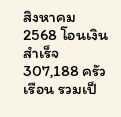สิงหาคม 2568 โอนเงินสำเร็จ 307,188 ครัวเรือน รวมเป็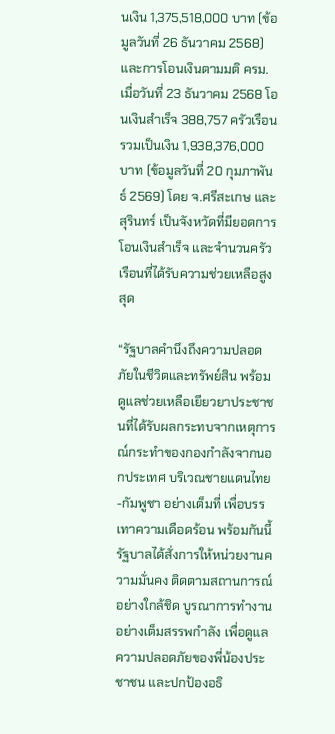นเงิน 1,375,518,000 บาท (ข้อมูลวันที่ 26 ธันวาคม 2568) และการโอนเงินตามมติ ครม.เมื่อวันที่ 23 ธันวาคม 2568 โอนเงินสำเร็จ 388,757 ครัวเรือน รวมเป็นเงิน 1,938,376,000 บาท (ข้อมูลวันที่ 20 กุมภาพันธ์ 2569) โดย จ.ศรีสะเกษ และสุรินทร์ เป็นจังหวัดที่มียอดการโอนเงินสำเร็จ และจำนวนครัวเรือนที่ได้รับความช่วยเหลือสูงสุด

“รัฐบาลคำนึงถึงความปลอดภัยในชีวิตและทรัพย์สิน พร้อมดูแลช่วยเหลือเยียวยาประชาชนที่ได้รับผลกระทบจากเหตุการณ์กระทำของกองกำลังจากนอกประเทศ บริเวณชายแดนไทย-กัมพูชา อย่างเต็มที่ เพื่อบรรเทาความเดือดร้อน พร้อมกันนี้รัฐบาลได้สั่งการให้หน่วยงานความมั่นคง ติดตามสถานการณ์อย่างใกล้ชิด บูรณาการทำงานอย่างเต็มสรรพกำลัง เพื่อดูแลความปลอดภัยของพี่น้องประชาชน และปกป้องอธิ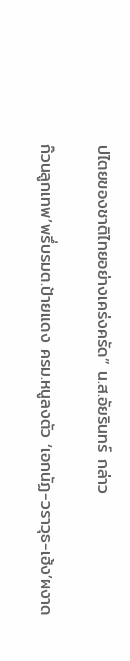ปไตยของชาติไทยอย่างเคร่งครัด” น.ส.อัยรินทร์ กล่าว

ก๊วนลูกเทพ’พรึ่บรมต.ป้ายแดง ครม.หนูลงตัว ‘เอกนัฏ-วราวุธ-เฮ้ง’ผงาด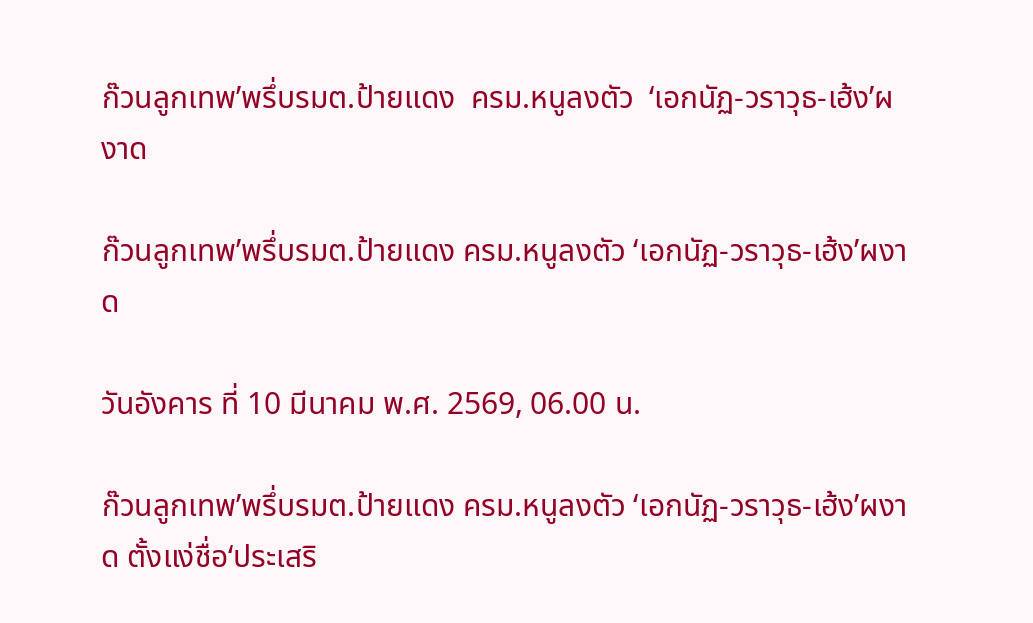ก๊วนลูกเทพ’พรึ่บรมต.ป้ายแดง  ครม.หนูลงตัว  ‘เอกนัฏ-วราวุธ-เฮ้ง’ผงาด

ก๊วนลูกเทพ’พรึ่บรมต.ป้ายแดง ครม.หนูลงตัว ‘เอกนัฏ-วราวุธ-เฮ้ง’ผงาด

วันอังคาร ที่ 10 มีนาคม พ.ศ. 2569, 06.00 น.

ก๊วนลูกเทพ’พรึ่บรมต.ป้ายแดง ครม.หนูลงตัว ‘เอกนัฏ-วราวุธ-เฮ้ง’ผงาด ตั้งแง่ชื่อ‘ประเสริ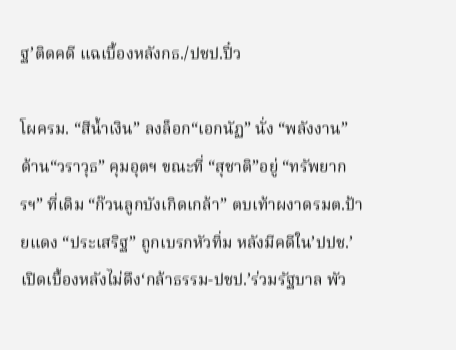ฐ’ติดคดี แฉเบื้องหลังกธ./ปชป.ปิ๋ว

โผครม. “สีน้ำเงิน” ลงล็อก“เอกนัฏ” นั่ง “พลังงาน” ด้าน“วราวุธ” คุมอุตฯ ขณะที่ “สุชาติ”อยู่ “ทรัพยากรฯ” ที่เดิม “ก๊วนลูกบังเกิดเกล้า” ตบเท้าผงาดรมต.ป้ายแดง “ประเสริฐ” ถูกเบรกหัวทิ่ม หลังมีคดีใน’ปปช.’เปิดเบื้องหลังไม่ดึง‘กล้าธรรม-ปชป.’ร่วมรัฐบาล พัว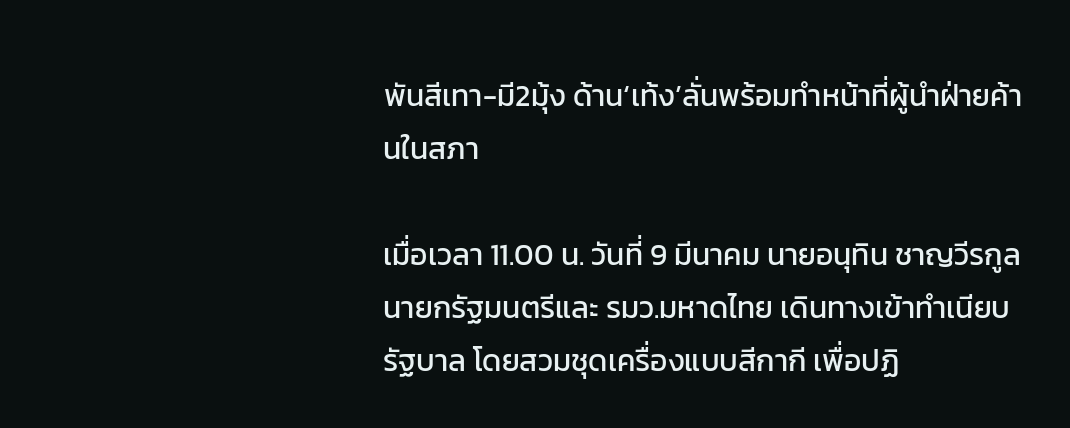พันสีเทา-มี2มุ้ง ด้าน‘เท้ง’ลั่นพร้อมทำหน้าที่ผู้นำฝ่ายค้านในสภา

เมื่อเวลา 11.00 น. วันที่ 9 มีนาคม นายอนุทิน ชาญวีรกูล นายกรัฐมนตรีและ รมว.มหาดไทย เดินทางเข้าทำเนียบรัฐบาล โดยสวมชุดเครื่องแบบสีกากี เพื่อปฏิ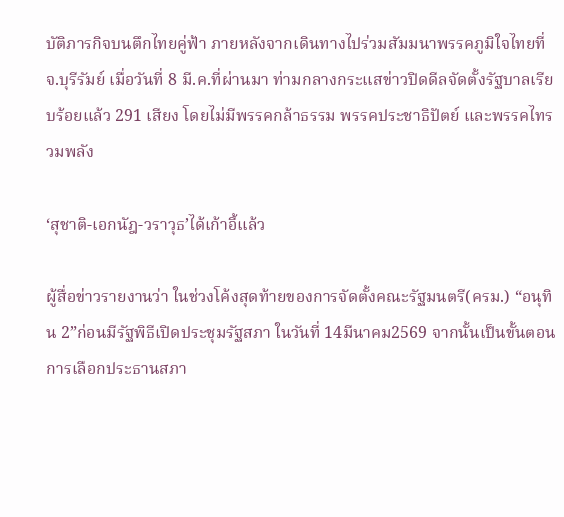บัติภารกิจบนตึกไทยคู่ฟ้า ภายหลังจากเดินทางไปร่วมสัมมนาพรรคภูมิใจไทยที่ จ.บุรีรัมย์ เมื่อวันที่ 8 มี.ค.ที่ผ่านมา ท่ามกลางกระแสข่าวปิดดีลจัดตั้งรัฐบาลเรียบร้อยแล้ว 291 เสียง โดยไม่มีพรรคกล้าธรรม พรรคประชาธิปัตย์ และพรรคไทรวมพลัง

‘สุชาติ-เอกนัฎ-วราวุธ’ได้เก้าอี้แล้ว

ผู้สื่อข่าวรายงานว่า ในช่วงโค้งสุดท้ายของการจัดตั้งคณะรัฐมนตรี(ครม.) “อนุทิน 2”ก่อนมีรัฐพิธีเปิดประชุมรัฐสภา ในวันที่ 14มีนาคม2569 จากนั้นเป็นขั้นตอนการเลือกประธานสภา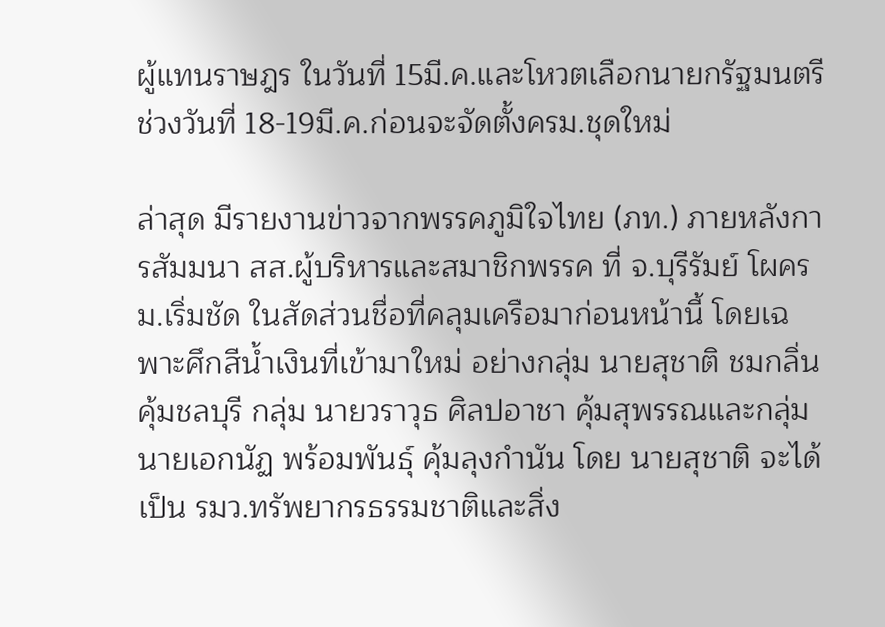ผู้แทนราษฎร ในวันที่ 15มี.ค.และโหวตเลือกนายกรัฐมนตรี ช่วงวันที่ 18-19มี.ค.ก่อนจะจัดตั้งครม.ชุดใหม่

ล่าสุด มีรายงานข่าวจากพรรคภูมิใจไทย (ภท.) ภายหลังการสัมมนา สส.ผู้บริหารและสมาชิกพรรค ที่ จ.บุรีรัมย์ โผครม.เริ่มชัด ในสัดส่วนชื่อที่คลุมเครือมาก่อนหน้านี้ โดยเฉพาะศึกสีน้ำเงินที่เข้ามาใหม่ อย่างกลุ่ม นายสุชาติ ชมกลิ่น คุ้มชลบุรี กลุ่ม นายวราวุธ ศิลปอาชา คุ้มสุพรรณและกลุ่ม นายเอกนัฏ พร้อมพันธุ์ คุ้มลุงกำนัน โดย นายสุชาติ จะได้เป็น รมว.ทรัพยากรธรรมชาติและสิ่ง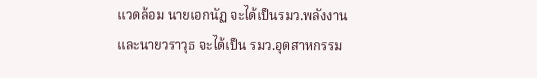แวดล้อม นายเอกนัฏ จะได้เป็นรมว.พลังงานและนายวราวุธ จะได้เป็น รมว.อุตสาหกรรม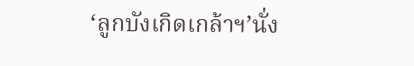‘ลูกบังเกิดเกล้าฯ’นั่ง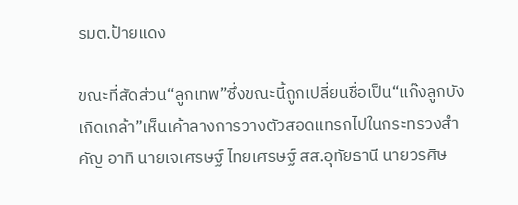รมต.ป้ายแดง

ขณะที่สัดส่วน“ลูกเทพ”ซึ่งขณะนี้ถูกเปลี่ยนชื่อเป็น“แก๊งลูกบังเกิดเกล้า”เห็นเค้าลางการวางตัวสอดแทรกไปในกระทรวงสำคัญ อาทิ นายเจเศรษฐ์ ไทยเศรษฐ์ สส.อุทัยธานี นายวรศิษ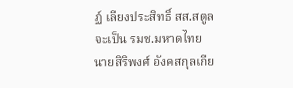ฏ์ เลียงประสิทธิ์ สส.สตูล จะเป็น รมช.มหาดไทย นายสิริพงศ์ อังคสกุลเกีย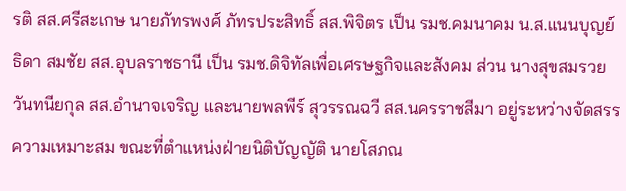รติ สส.ศรีสะเกษ นายภัทรพงศ์ ภัทรประสิทธิ์ สส.พิจิตร เป็น รมช.คมนาคม น.ส.แนนบุญย์ธิดา สมชัย สส.อุบลราชธานี เป็น รมช.ดิจิทัลเพื่อเศรษฐกิจและสังคม ส่วน นางสุขสมรวย วันทนียกุล สส.อำนาจเจริญ และนายพลพีร์ สุวรรณฉวี สส.นครราชสีมา อยู่ระหว่างจัดสรรความเหมาะสม ขณะที่ตำแหน่งฝ่ายนิติบัญญัติ นายโสภณ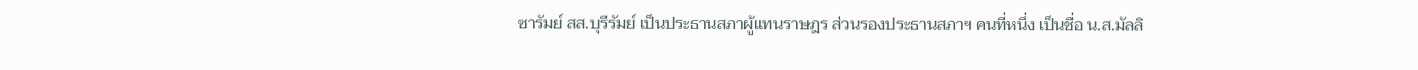ซารัมย์ สส.บุรีรัมย์ เป็นประธานสภาผู้แทนราษฎร ส่วนรองประธานสภาฯ คนที่หนึ่ง เป็นชื่อ น.ส.มัลลิ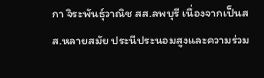กา จิระพันธุ์วาณิช สส.ลพบุรี เนื่องจากเป็นสส.หลายสมัย ประนีประนอมสูงและความร่วม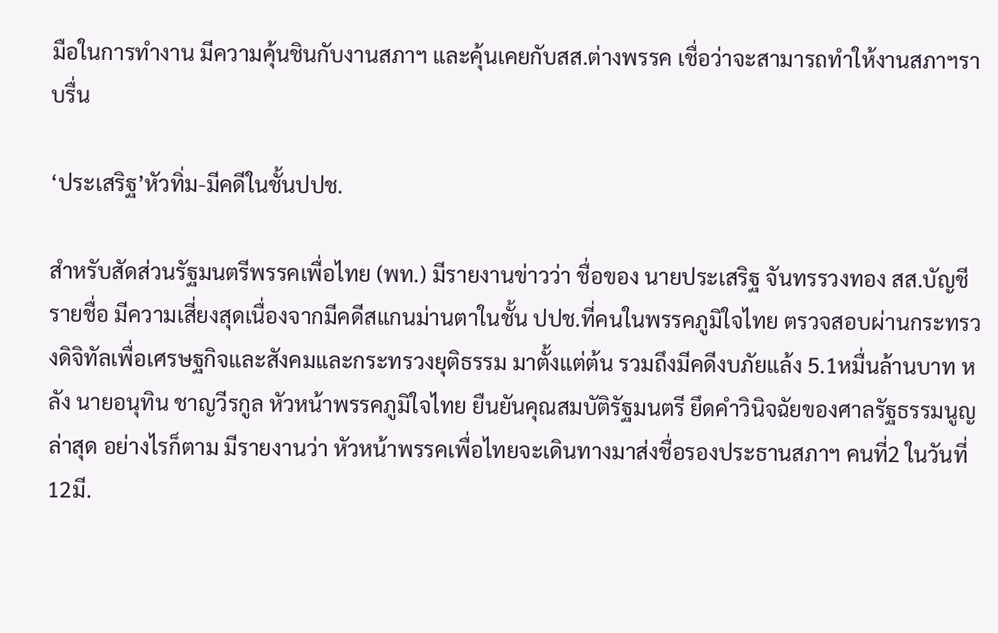มือในการทำงาน มีความคุ้นชินกับงานสภาฯ และคุ้นเคยกับสส.ต่างพรรค เชื่อว่าจะสามารถทำให้งานสภาฯราบรื่น

‘ประเสริฐ’หัวทิ่ม-มีคดีในชั้นปปช.

สำหรับสัดส่วนรัฐมนตรีพรรคเพื่อไทย (พท.) มีรายงานข่าวว่า ชื่อของ นายประเสริฐ จันทรรวงทอง สส.บัญชีรายชื่อ มีความเสี่ยงสุดเนื่องจากมีคดีสแกนม่านตาในชั้น ปปช.ที่คนในพรรคภูมิใจไทย ตรวจสอบผ่านกระทรวงดิจิทัลเพื่อเศรษฐกิจและสังคมและกระทรวงยุติธรรม มาตั้งแต่ต้น รวมถึงมีคดีงบภัยแล้ง 5.1หมื่นล้านบาท หลัง นายอนุทิน ชาญวีรกูล หัวหน้าพรรคภูมิใจไทย ยืนยันคุณสมบัติรัฐมนตรี ยึดคำวินิจฉัยของศาลรัฐธรรมนูญล่าสุด อย่างไรก็ตาม มีรายงานว่า หัวหน้าพรรคเพื่อไทยจะเดินทางมาส่งชื่อรองประธานสภาฯ คนที่2 ในวันที่ 12มี.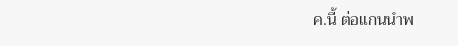ค.นี้ ต่อแกนนำพ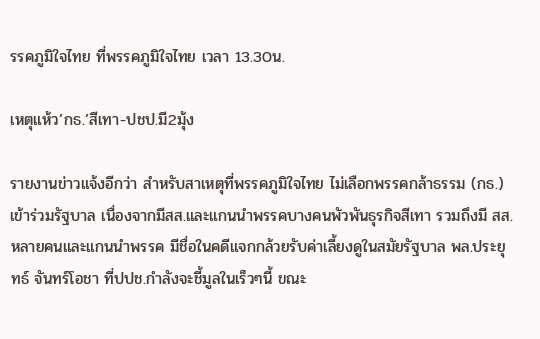รรคภูมิใจไทย ที่พรรคภูมิใจไทย เวลา 13.30น.

เหตุแห้ว’กธ.’สีเทา-ปชป.มี2มุ้ง

รายงานข่าวแจ้งอีกว่า สำหรับสาเหตุที่พรรคภูมิใจไทย ไม่เลือกพรรคกล้าธรรม (กธ.) เข้าร่วมรัฐบาล เนื่องจากมีสส.และแกนนำพรรคบางคนพัวพันธุรกิจสีเทา รวมถึงมี สส.หลายคนและแกนนำพรรค มีชื่อในคดีแจกกล้วยรับค่าเลี้ยงดูในสมัยรัฐบาล พล.ประยุทธ์ จันทร์โอชา ที่ปปช.กำลังจะชี้มูลในเร็วๆนี้ ขณะ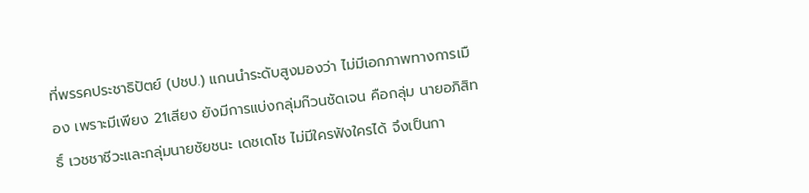ที่พรรคประชาธิปัตย์ (ปชป.) แกนนำระดับสูงมองว่า ไม่มีเอกภาพทางการเมือง เพราะมีเพียง 21เสียง ยังมีการแบ่งกลุ่มก๊วนชัดเจน คือกลุ่ม นายอภิสิทธิ์ เวชชาชีวะและกลุ่มนายชัยชนะ เดชเดโช ไม่มีใครฟังใครได้ จึงเป็นกา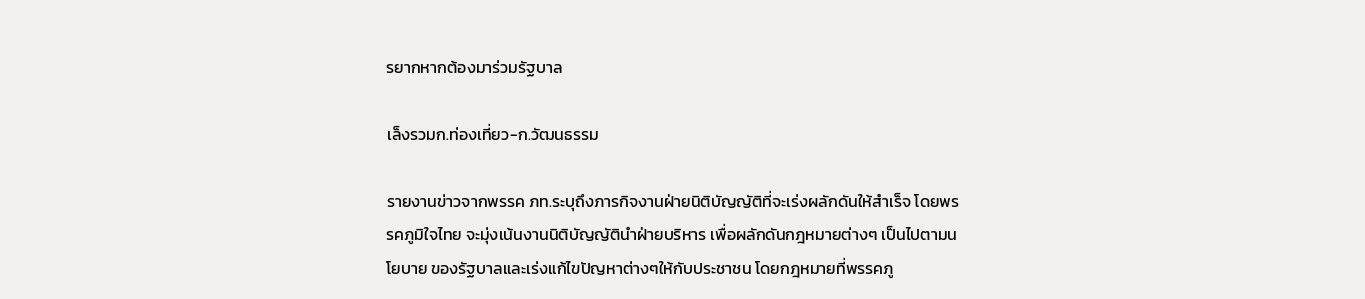รยากหากต้องมาร่วมรัฐบาล

เล็งรวมก.ท่องเที่ยว-ก.วัฒนธรรม

รายงานข่าวจากพรรค ภท.ระบุถึงภารกิจงานฝ่ายนิติบัญญัติที่จะเร่งผลักดันให้สำเร็จ โดยพรรคภูมิใจไทย จะมุ่งเน้นงานนิติบัญญัตินำฝ่ายบริหาร เพื่อผลักดันกฎหมายต่างๆ เป็นไปตามนโยบาย ของรัฐบาลและเร่งแก้ไขปัญหาต่างๆให้กับประชาชน โดยกฎหมายที่พรรคภู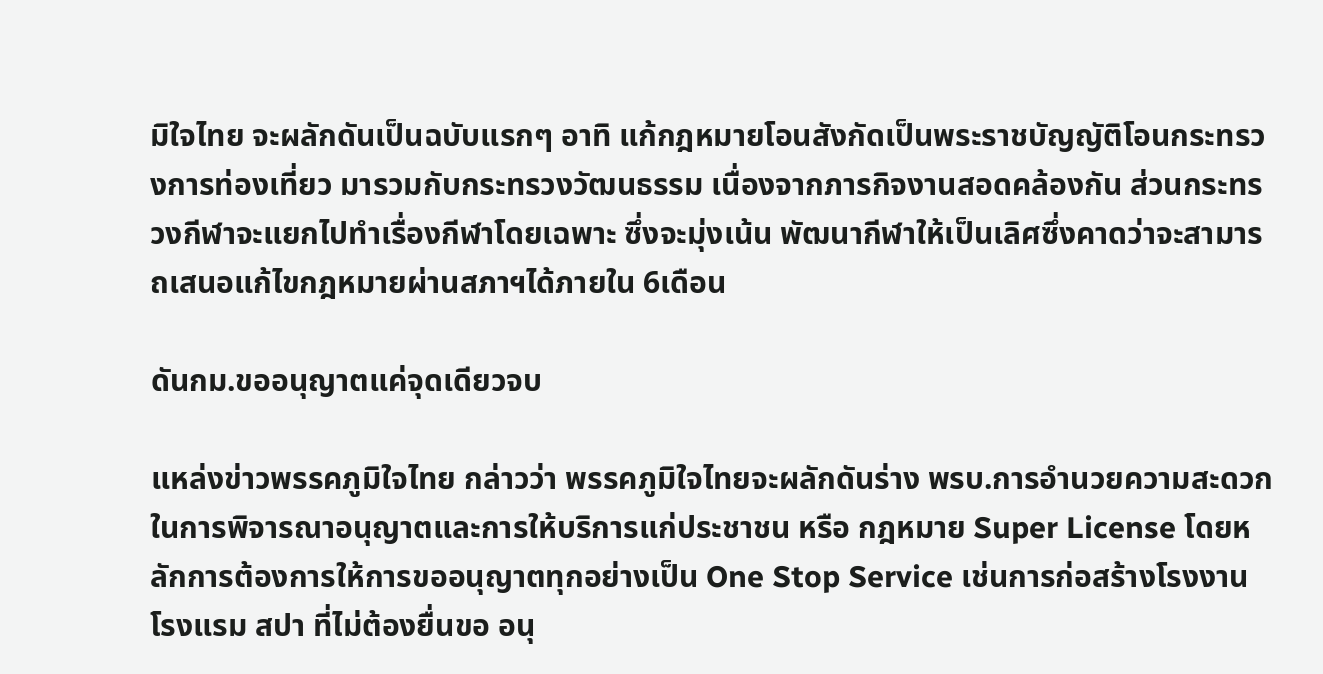มิใจไทย จะผลักดันเป็นฉบับแรกๆ อาทิ แก้กฎหมายโอนสังกัดเป็นพระราชบัญญัติโอนกระทรวงการท่องเที่ยว มารวมกับกระทรวงวัฒนธรรม เนื่องจากภารกิจงานสอดคล้องกัน ส่วนกระทรวงกีฬาจะแยกไปทำเรื่องกีฬาโดยเฉพาะ ซึ่งจะมุ่งเน้น พัฒนากีฬาให้เป็นเลิศซึ่งคาดว่าจะสามารถเสนอแก้ไขกฎหมายผ่านสภาฯได้ภายใน 6เดือน

ดันกม.ขออนุญาตแค่จุดเดียวจบ

แหล่งข่าวพรรคภูมิใจไทย กล่าวว่า พรรคภูมิใจไทยจะผลักดันร่าง พรบ.การอำนวยความสะดวก ในการพิจารณาอนุญาตและการให้บริการแก่ประชาชน หรือ กฎหมาย Super License โดยหลักการต้องการให้การขออนุญาตทุกอย่างเป็น One Stop Service เช่นการก่อสร้างโรงงาน โรงแรม สปา ที่ไม่ต้องยื่นขอ อนุ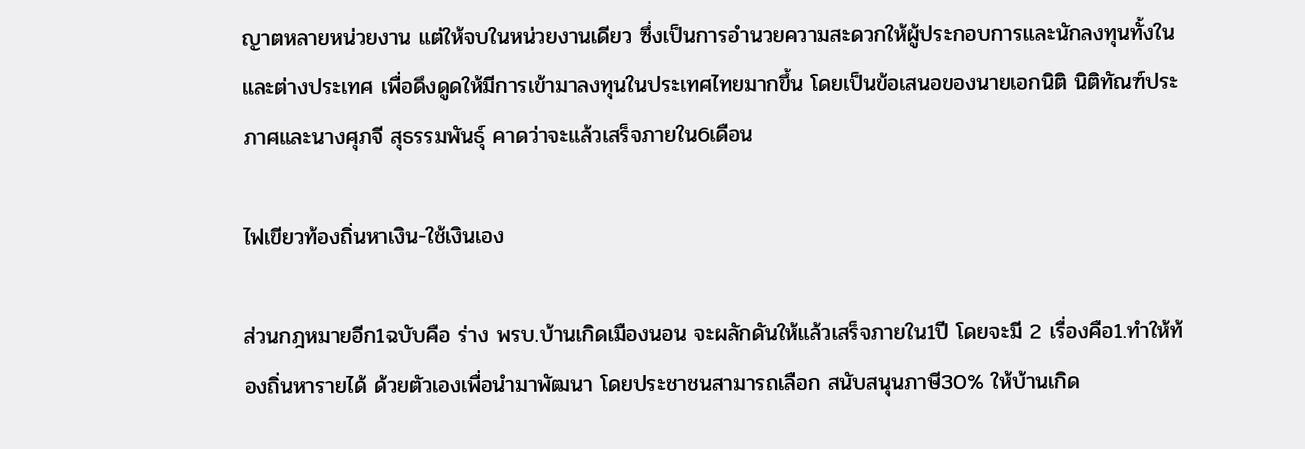ญาตหลายหน่วยงาน แต่ให้จบในหน่วยงานเดียว ซึ่งเป็นการอำนวยความสะดวกให้ผู้ประกอบการและนักลงทุนทั้งในและต่างประเทศ เพื่อดึงดูดให้มีการเข้ามาลงทุนในประเทศไทยมากขึ้น โดยเป็นข้อเสนอของนายเอกนิติ นิติทัณฑ์ประภาศและนางศุภจี สุธรรมพันธุ์ คาดว่าจะแล้วเสร็จภายใน6เดือน

ไฟเขียวท้องถิ่นหาเงิน-ใช้เงินเอง

ส่วนกฎหมายอีก1ฉบับคือ ร่าง พรบ.บ้านเกิดเมืองนอน จะผลักดันให้แล้วเสร็จภายใน1ปี โดยจะมี 2 เรื่องคือ1.ทำให้ท้องถิ่นหารายได้ ด้วยตัวเองเพื่อนำมาพัฒนา โดยประชาชนสามารถเลือก สนับสนุนภาษี30% ให้บ้านเกิด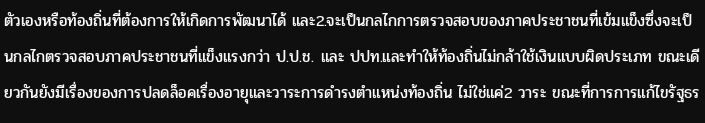ตัวเองหรือท้องถิ่นที่ต้องการให้เกิดการพัฒนาได้ และ2.จะเป็นกลไกการตรวจสอบของภาคประชาชนที่เข้มแข็งซึ่งจะเป็นกลไกตรวจสอบภาคประชาชนที่แข็งแรงกว่า ป.ป.ช. และ ปปท.และทำให้ท้องถิ่นไม่กล้าใช้เงินแบบผิดประเภท ขณะเดียวกันยังมีเรื่องของการปลดล็อคเรื่องอายุและวาระการดำรงตำแหน่งท้องถิ่น ไม่ใช่แค่2 วาระ ขณะที่การการแก้ไขรัฐธร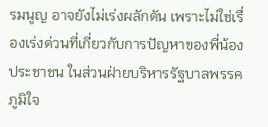รมนูญ อาจยังไม่เร่งผลักดัน เพราะไม่ใช่เรื่องเร่งด่วนที่เกี่ยวกับการปัญหาของพี่น้องประชาชน ในส่วนฝ่ายบริหารรัฐบาลพรรคภูมิใจ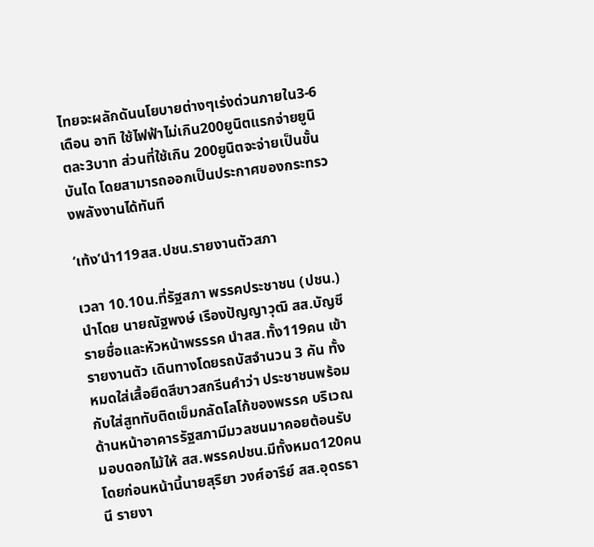ไทยจะผลักดันนโยบายต่างๆเร่งด่วนภายใน3-6เดือน อาทิ ใช้ไฟฟ้าไม่เกิน200ยูนิตแรกจ่ายยูนิตละ3บาท ส่วนที่ใช้เกิน 200ยูนิตจะจ่ายเป็นขั้นบันได โดยสามารถออกเป็นประกาศของกระทรวงพลังงานได้ทันที

‘เท้ง’นำ119สส.ปชน.รายงานตัวสภา

เวลา 10.10น.ที่รัฐสภา พรรคประชาชน (ปชน.) นำโดย นายณัฐพงษ์ เรืองปัญญาวุฒิ สส.บัญชีรายชื่อและหัวหน้าพรรรค นำสส.ทั้ง119คน เข้ารายงานตัว เดินทางโดยรถบัสจำนวน 3 คัน ทั้งหมดใส่เสื้อยืดสีขาวสกรีนคำว่า ประชาชนพร้อมกับใส่สูททับติดเข็มกลัดโลโก้ของพรรค บริเวณด้านหน้าอาคารรัฐสภามีมวลชนมาคอยต้อนรับมอบดอกไม้ให้ สส.พรรคปชน.มีทั้งหมด120คน โดยก่อนหน้านี้นายสุริยา วงศ์อารีย์ สส.อุดรธานี รายงา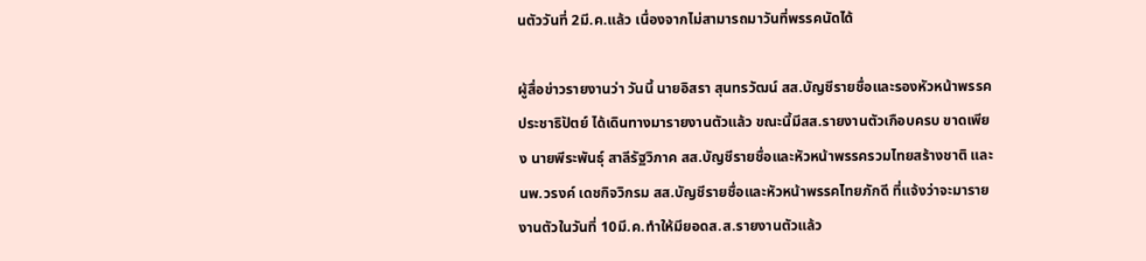นตัววันที่ 2มี.ค.แล้ว เนื่องจากไม่สามารถมาวันที่พรรคนัดได้

ผู้สื่อข่าวรายงานว่า วันนี้ นายอิสรา สุนทรวัฒน์ สส.บัญชีรายชื่อและรองหัวหน้าพรรคประชาธิปัตย์ ได้เดินทางมารายงานตัวแล้ว ขณะนี้มีสส.รายงานตัวเกือบครบ ขาดเพียง นายพีระพันธุ์ สาลีรัฐวิภาค สส.บัญชีรายชื่อและหัวหน้าพรรครวมไทยสร้างชาติ และนพ.วรงค์ เดชกิจวิกรม สส.บัญชีรายชื่อและหัวหน้าพรรคไทยภักดี ที่แจ้งว่าจะมารายงานตัวในวันที่ 10มี.ค.ทำให้มียอดส.ส.รายงานตัวแล้ว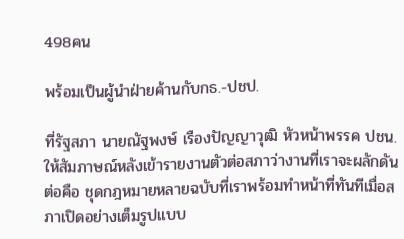498คน

พร้อมเป็นผู้นำฝ่ายค้านกับกธ.-ปชป.

ที่รัฐสภา นายณัฐพงษ์ เรืองปัญญาวุฒิ หัวหน้าพรรค ปชน.ให้สัมภาษณ์หลังเข้ารายงานตัวต่อสภาว่างานที่เราจะผลักดันต่อคือ ชุดกฎหมายหลายฉบับที่เราพร้อมทำหน้าที่ทันทีเมื่อสภาเปิดอย่างเต็มรูปแบบ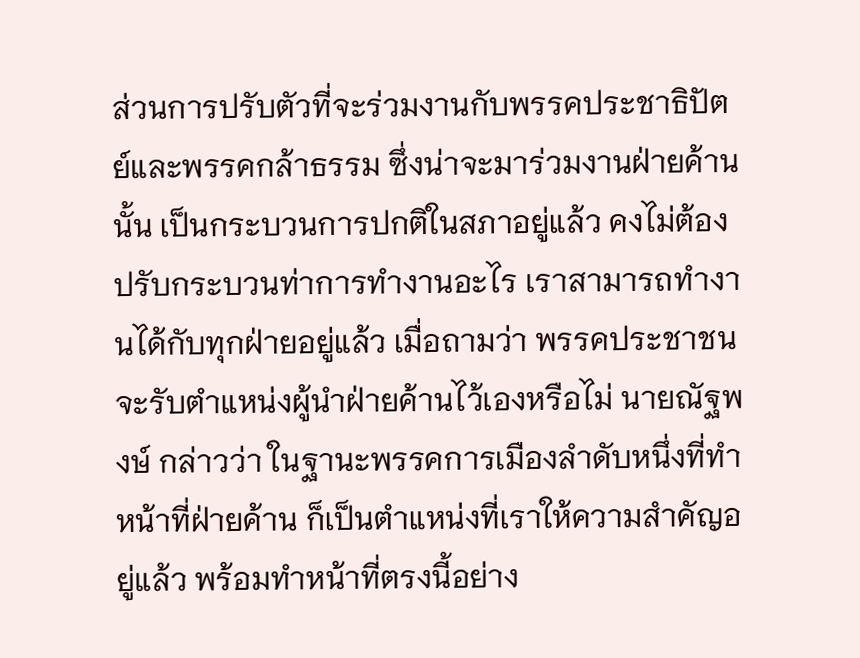ส่วนการปรับตัวที่จะร่วมงานกับพรรคประชาธิปัตย์และพรรคกล้าธรรม ซึ่งน่าจะมาร่วมงานฝ่ายค้านนั้น เป็นกระบวนการปกติในสภาอยู่แล้ว คงไม่ต้องปรับกระบวนท่าการทำงานอะไร เราสามารถทำงานได้กับทุกฝ่ายอยู่แล้ว เมื่อถามว่า พรรคประชาชนจะรับตำแหน่งผู้นำฝ่ายค้านไว้เองหรือไม่ นายณัฐพงษ์ กล่าวว่า ในฐานะพรรคการเมืองลำดับหนึ่งที่ทำหน้าที่ฝ่ายค้าน ก็เป็นตำแหน่งที่เราให้ความสำคัญอยู่แล้ว พร้อมทำหน้าที่ตรงนี้อย่าง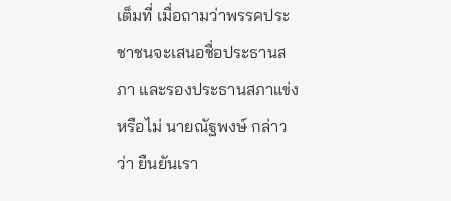เต็มที่ เมื่อถามว่าพรรคประชาชนจะเสนอชื่อประธานสภา และรองประธานสภาแข่งหรือไม่ นายณัฐพงษ์ กล่าวว่า ยืนยันเรา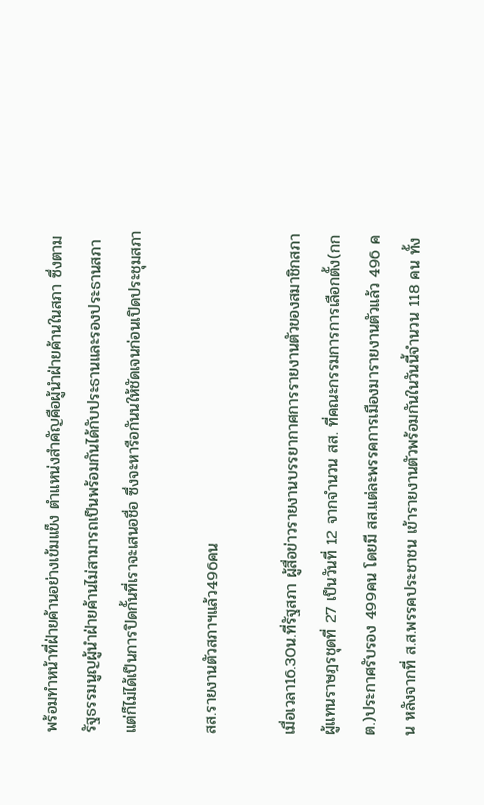พร้อมทำหน้าที่ฝ่ายค้านอย่างเข้มแข็ง ตำแหน่งสำคัญคือผู้นำฝ่ายค้านในสภา ซึ่งตามรัฐธรรมนูญผู้นำฝ่ายค้านไม่สามารถเป็นพร้อมกันได้กับประธานและรองประธานสภา แต่ก็ไม่ได้เป็นการปิดกั้นที่เราจะเสนอชื่อ ซึ่งจะหารือกันนให้ชัดเจนก่อนเปิดประชุมสภา

สส.รายงานตัวสภาฯแล้ว496คน

เมื่อเวลา16.30น.ที่รัฐสภา ผู้สื่อข่าวรายงานบรรยากาศการรายงานตัวของสมาชิกสภาผู้แทนราษฎรชุดที่ 27 เป็นวันที่ 12 จากจำนวน สส. ที่คณะกรรมการการเลือกตั้ง(กกต.)ประกาศรับรอง 499คน โดยมี สส.แต่ละพรรคการเมืองมารายงานตัวแล้ว 496 คน หลังจากที่ ส.ส.พรรคประชาชน เข้ารายงานตัวพร้อมกันในวันนี้จำนวน 118 คน ทั้ง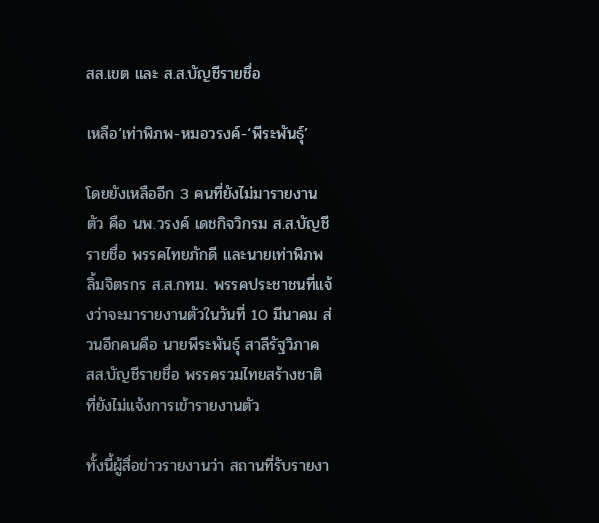สส.เขต และ ส.ส.บัญชีรายชื่อ

เหลือ‘เท่าพิภพ-หมอวรงค์-‘พีระพันธุ์’

โดยยังเหลืออีก 3 คนที่ยังไม่มารายงานตัว คือ นพ.วรงค์ เดชกิจวิกรม ส.ส.บัญชีรายชื่อ พรรคไทยภักดี และนายเท่าพิภพ ลิ้มจิตรกร ส.ส.กทม. พรรคประชาชนที่แจ้งว่าจะมารายงานตัวในวันที่ 10 มีนาคม ส่วนอีกคนคือ นายพีระพันธ์ุ สาลีรัฐวิภาค สส.บัญชีรายชื่อ พรรครวมไทยสร้างชาติ ที่ยังไม่แจ้งการเข้ารายงานตัว

ทั้งนี้ผู้สื่อข่าวรายงานว่า สถานที่รับรายงา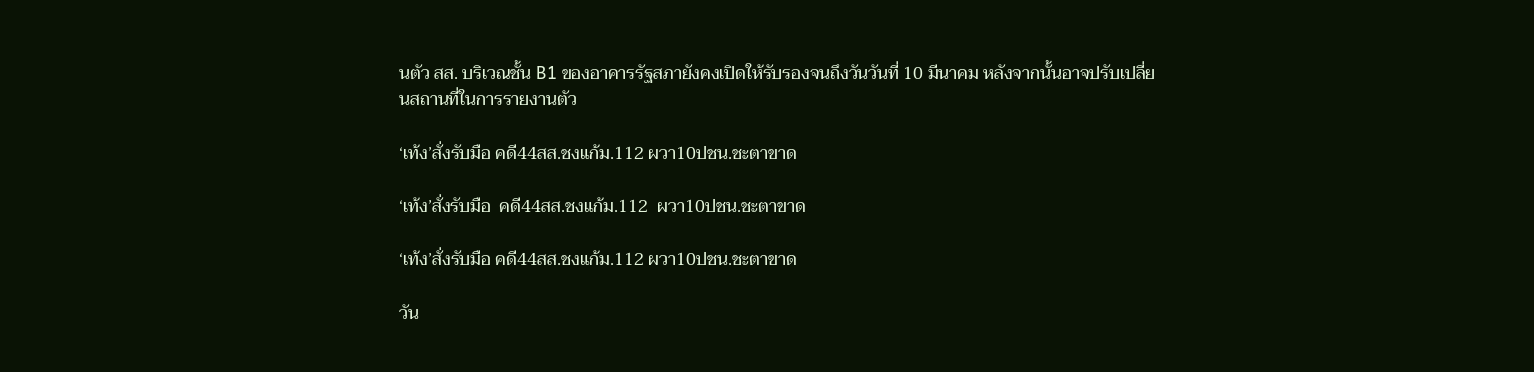นตัว สส. บริเวณชั้น B1 ของอาคารรัฐสภายังคงเปิดให้รับรองจนถึงวันวันที่ 10 มีนาคม หลังจากนั้นอาจปรับเปลี่ยนสถานที่ในการรายงานตัว

‘เท้ง’สั่งรับมือ คดี44สส.ชงแก้ม.112 ผวา10ปชน.ชะตาขาด

‘เท้ง’สั่งรับมือ  คดี44สส.ชงแก้ม.112  ผวา10ปชน.ชะตาขาด

‘เท้ง’สั่งรับมือ คดี44สส.ชงแก้ม.112 ผวา10ปชน.ชะตาขาด

วัน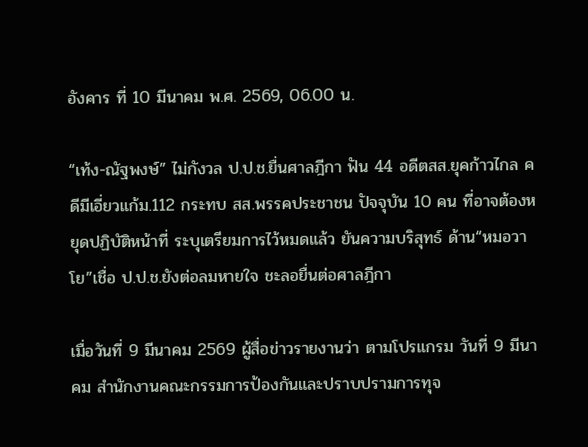อังคาร ที่ 10 มีนาคม พ.ศ. 2569, 06.00 น.

“เท้ง-ณัฐพงษ์” ไม่กังวล ป.ป.ช.ยื่นศาลฎีกา ฟัน 44 อดีตสส.ยุคก้าวไกล คดีมีเอี่ยวแก้ม.112 กระทบ สส.พรรคประชาชน ปัจจุบัน 10 คน ที่อาจต้องหยุดปฏิบัติหน้าที่ ระบุเตรียมการไว้หมดแล้ว ยันความบริสุทธ์ ด้าน“หมอวาโย”เชื่อ ป.ป.ช.ยังต่อลมหายใจ ชะลอยื่นต่อศาลฎีกา

เมื่อวันที่ 9 มีนาคม 2569 ผู้สื่อข่าวรายงานว่า ตามโปรแกรม วันที่ 9 มีนาคม สำนักงานคณะกรรมการป้องกันและปราบปรามการทุจ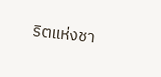ริตแห่งชา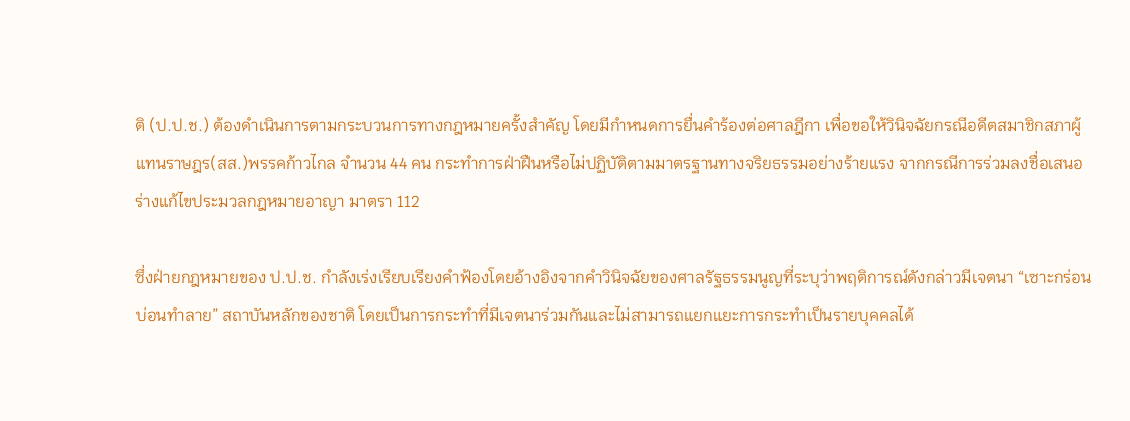ติ (ป.ป.ช.) ต้องดำเนินการตามกระบวนการทางกฎหมายครั้งสำคัญ โดยมีกำหนดการยื่นคำร้องต่อศาลฎีกา เพื่อขอให้วินิจฉัยกรณีอดีตสมาชิกสภาผู้แทนราษฎร(สส.)พรรคก้าวไกล จำนวน 44 คน กระทำการฝ่าฝืนหรือไม่ปฏิบัติตามมาตรฐานทางจริยธรรมอย่างร้ายแรง จากกรณีการร่วมลงชื่อเสนอร่างแก้ไขประมวลกฎหมายอาญา มาตรา 112

ซึ่งฝ่ายกฎหมายของ ป.ป.ช. กำลังเร่งเรียบเรียงคำฟ้องโดยอ้างอิงจากคำวินิจฉัยของศาลรัฐธรรมนูญที่ระบุว่าพฤติการณ์ดังกล่าวมีเจตนา “เซาะกร่อนบ่อนทำลาย” สถาบันหลักของชาติ โดยเป็นการกระทำที่มีเจตนาร่วมกันและไม่สามารถแยกแยะการกระทำเป็นรายบุคคลได้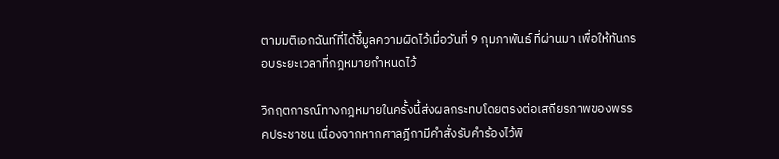ตามมติเอกฉันท์ที่ได้ชี้มูลความผิดไว้เมื่อวันที่ 9 กุมภาพันธ์ ที่ผ่านมา เพื่อให้ทันกรอบระยะเวลาที่กฎหมายกำหนดไว้

วิกฤตการณ์ทางกฎหมายในครั้งนี้ส่งผลกระทบโดยตรงต่อเสถียรภาพของพรรคประชาชน เนื่องจากหากศาลฎีกามีคำสั่งรับคำร้องไว้พิ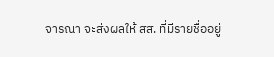จารณา จะส่งผลให้ สส. ที่มีรายชื่ออยู่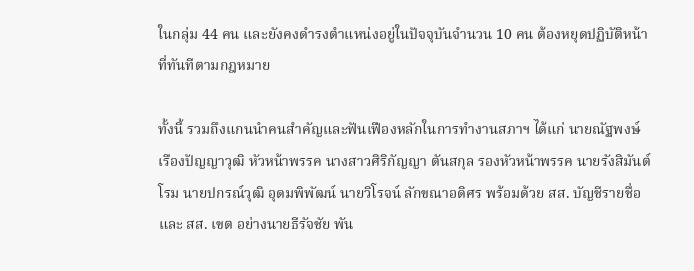ในกลุ่ม 44 คน และยังคงดำรงตำแหน่งอยู่ในปัจจุบันจำนวน 10 คน ต้องหยุดปฏิบัติหน้าที่ทันทีตามกฎหมาย

ทั้งนี้ รวมถึงแกนนำคนสำคัญและฟันเฟืองหลักในการทำงานสภาฯ ได้แก่ นายณัฐพงษ์ เรืองปัญญาวุฒิ หัวหน้าพรรค นางสาวศิริกัญญา ตันสกุล รองหัวหน้าพรรค นายรังสิมันต์ โรม นายปกรณ์วุฒิ อุดมพิพัฒน์ นายวิโรจน์ ลักขณาอดิศร พร้อมด้วย สส. บัญชีรายชื่อและ สส. เขต อย่างนายธีรัจชัย พัน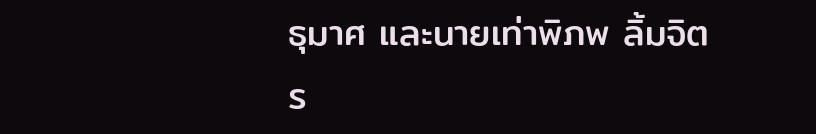ธุมาศ และนายเท่าพิภพ ลิ้มจิตร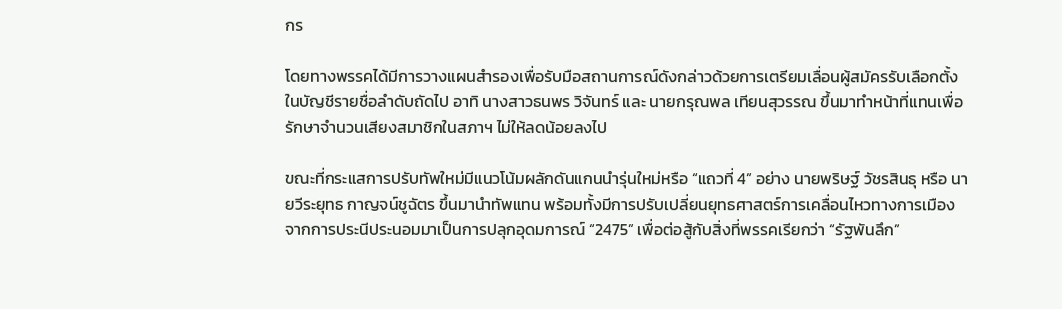กร

โดยทางพรรคได้มีการวางแผนสำรองเพื่อรับมือสถานการณ์ดังกล่าวด้วยการเตรียมเลื่อนผู้สมัครรับเลือกตั้งในบัญชีรายชื่อลำดับถัดไป อาทิ นางสาวธนพร วิจันทร์ และ นายกรุณพล เทียนสุวรรณ ขึ้นมาทำหน้าที่แทนเพื่อรักษาจำนวนเสียงสมาชิกในสภาฯ ไม่ให้ลดน้อยลงไป

ขณะที่กระแสการปรับทัพใหม่มีแนวโน้มผลักดันแกนนำรุ่นใหม่หรือ “แถวที่ 4” อย่าง นายพริษฐ์ วัชรสินธุ หรือ นายวีระยุทธ กาญจน์ชูฉัตร ขึ้นมานำทัพแทน พร้อมทั้งมีการปรับเปลี่ยนยุทธศาสตร์การเคลื่อนไหวทางการเมืองจากการประนีประนอมมาเป็นการปลุกอุดมการณ์ “2475” เพื่อต่อสู้กับสิ่งที่พรรคเรียกว่า “รัฐพันลึก”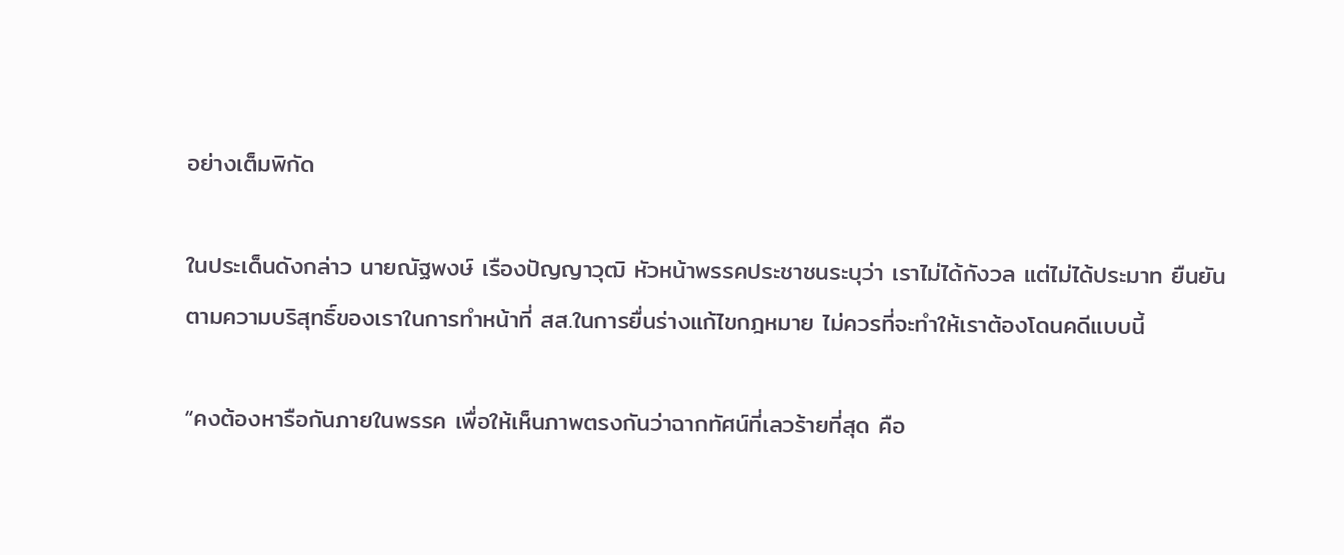อย่างเต็มพิกัด

ในประเด็นดังกล่าว นายณัฐพงษ์ เรืองปัญญาวุฒิ หัวหน้าพรรคประชาชนระบุว่า เราไม่ได้กังวล แต่ไม่ได้ประมาท ยืนยันตามความบริสุทธิ์ของเราในการทำหน้าที่ สส.ในการยื่นร่างแก้ไขกฎหมาย ไม่ควรที่จะทำให้เราต้องโดนคดีแบบนี้

“คงต้องหารือกันภายในพรรค เพื่อให้เห็นภาพตรงกันว่าฉากทัศน์ที่เลวร้ายที่สุด คือ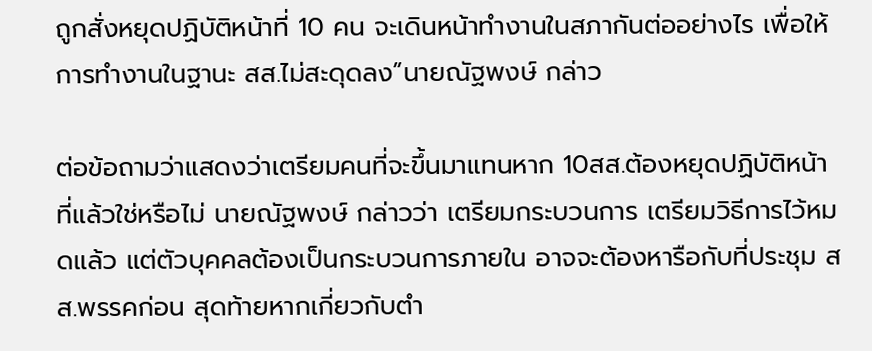ถูกสั่งหยุดปฏิบัติหน้าที่ 10 คน จะเดินหน้าทำงานในสภากันต่ออย่างไร เพื่อให้การทำงานในฐานะ สส.ไม่สะดุดลง”นายณัฐพงษ์ กล่าว

ต่อข้อถามว่าแสดงว่าเตรียมคนที่จะขึ้นมาแทนหาก 10สส.ต้องหยุดปฏิบัติหน้าที่แล้วใช่หรือไม่ นายณัฐพงษ์ กล่าวว่า เตรียมกระบวนการ เตรียมวิธีการไว้หมดแล้ว แต่ตัวบุคคลต้องเป็นกระบวนการภายใน อาจจะต้องหารือกับที่ประชุม สส.พรรคก่อน สุดท้ายหากเกี่ยวกับตำ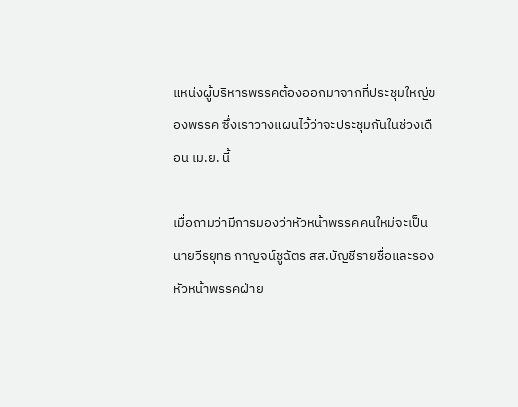แหน่งผู้บริหารพรรคต้องออกมาจากที่ประชุมใหญ่ของพรรค ซึ่งเราวางแผนไว้ว่าจะประชุมกันในช่วงเดือน เม.ย. นี้

เมื่อถามว่ามีการมองว่าหัวหน้าพรรคคนใหม่จะเป็นนายวีรยุทธ กาญจน์ชูฉัตร สส.บัญชีรายชื่อและรองหัวหน้าพรรคฝ่าย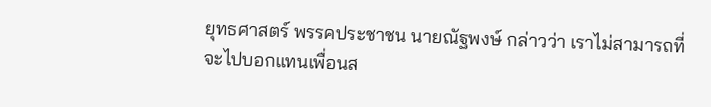ยุทธศาสตร์ พรรคประชาชน นายณัฐพงษ์ กล่าวว่า เราไม่สามารถที่จะไปบอกแทนเพื่อนส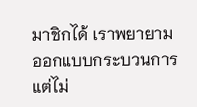มาชิกได้ เราพยายามออกแบบกระบวนการ แต่ไม่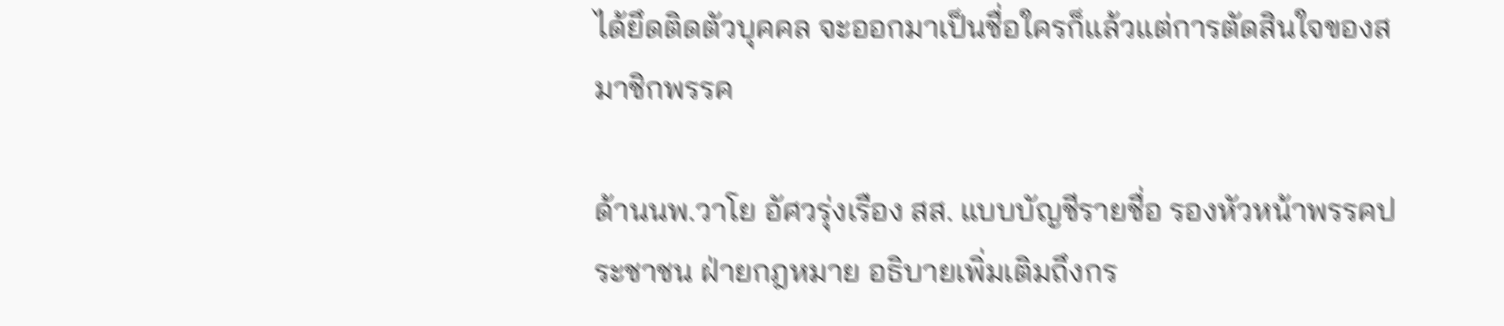ได้ยึดติดตัวบุคคล จะออกมาเป็นชื่อใครก็แล้วแต่การตัดสินใจของสมาชิกพรรค

ด้านนพ.วาโย อัศวรุ่งเรือง สส. แบบบัญชีรายชื่อ รองหัวหน้าพรรคประชาชน ฝ่ายกฎหมาย อธิบายเพิ่มเติมถึงกร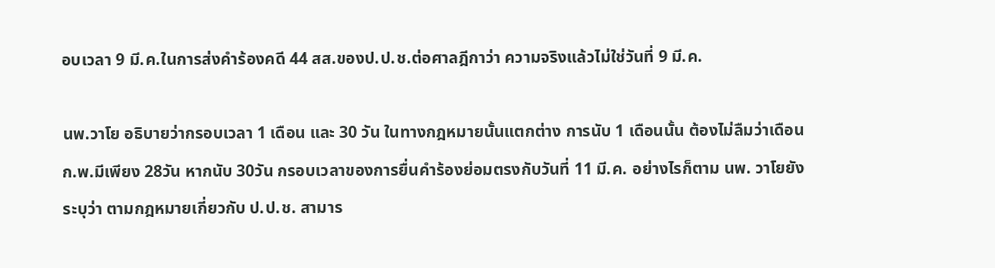อบเวลา 9 มี.ค.ในการส่งคำร้องคดี 44 สส.ของป.ป.ช.ต่อศาลฎีกาว่า ความจริงแล้วไม่ใช่วันที่ 9 มี.ค.

นพ.วาโย อธิบายว่ากรอบเวลา 1 เดือน และ 30 วัน ในทางกฎหมายนั้นแตกต่าง การนับ 1 เดือนนั้น ต้องไม่ลืมว่าเดือน ก.พ.มีเพียง 28วัน หากนับ 30วัน กรอบเวลาของการยื่นคำร้องย่อมตรงกับวันที่ 11 มี.ค. อย่างไรก็ตาม นพ. วาโยยังระบุว่า ตามกฎหมายเกี่ยวกับ ป.ป.ช. สามาร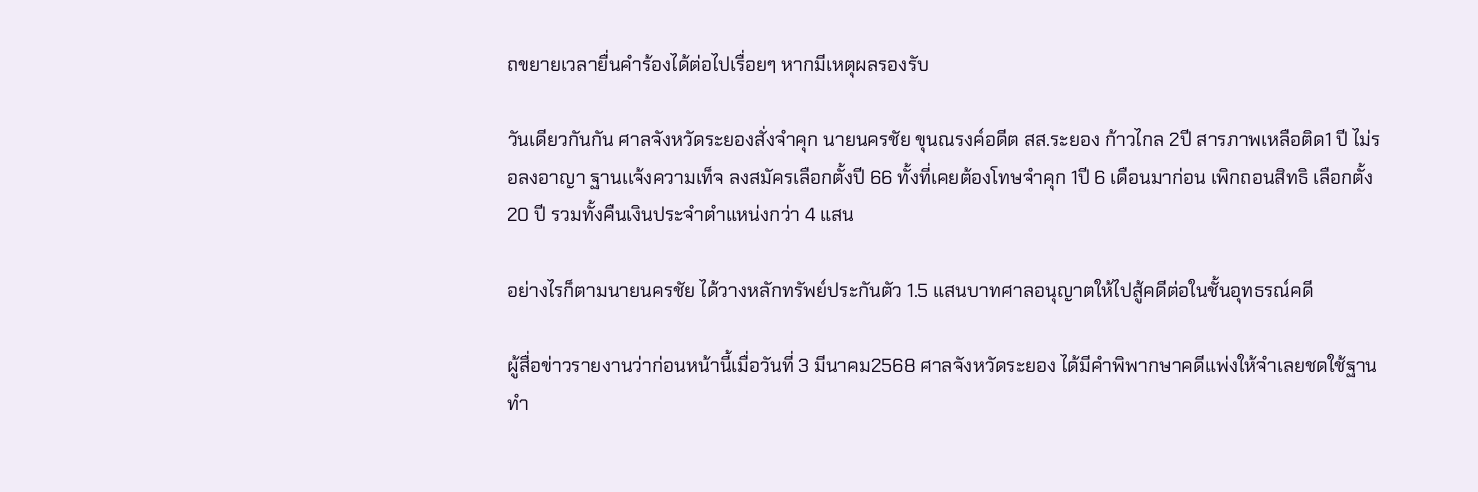ถขยายเวลายื่นคำร้องได้ต่อไปเรื่อยๆ หากมีเหตุผลรองรับ

วันเดียวกันกัน ศาลจังหวัดระยองสั่งจำคุก นายนครชัย ขุนณรงค์อดีต สส.ระยอง ก้าวไกล 2ปี สารภาพเหลือติด1 ปี ไม่รอลงอาญา ฐานเเจ้งความเท็จ ลงสมัครเลือกตั้งปี 66 ทั้งที่เคยต้องโทษจำคุก 1ปี 6 เดือนมาก่อน เพิกถอนสิทธิ เลือกตั้ง20 ปี รวมทั้งคืนเงินประจำตำแหน่งกว่า 4 แสน

อย่างไรก็ตามนายนครชัย ได้วางหลักทรัพย์ประกันตัว 1.5 แสนบาทศาลอนุญาตให้ไปสู้คดีต่อในชั้นอุทธรณ์คดี

ผู้สื่อข่าวรายงานว่าก่อนหน้านี้เมื่อวันที่ 3 มีนาคม2568 ศาลจังหวัดระยอง ได้มีคำพิพากษาคดีแพ่งให้จำเลยชดใช้ฐานทำ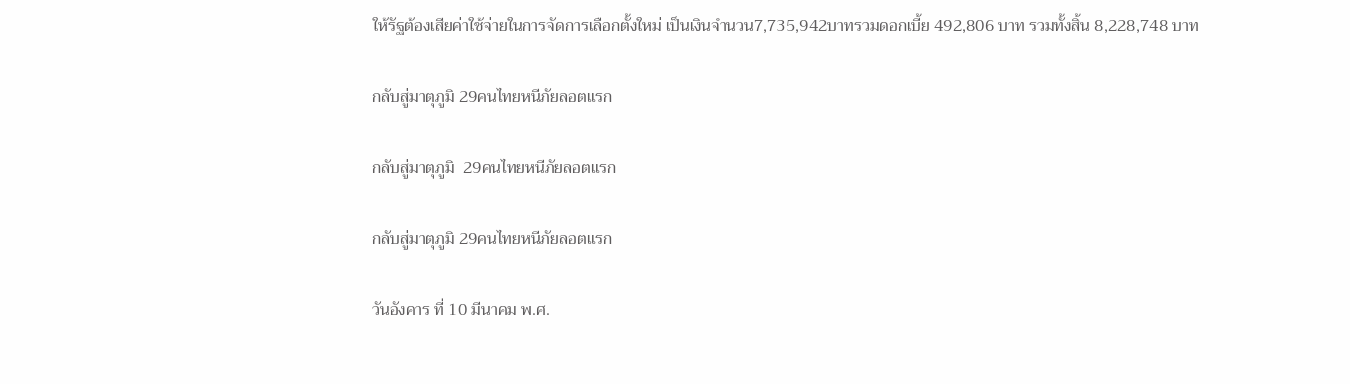ให้รัฐต้องเสียค่าใช้จ่ายในการจัดการเลือกตั้งใหม่ เป็นเงินจำนวน7,735,942บาทรวมดอกเบี้ย 492,806 บาท รวมทั้งสิ้น 8,228,748 บาท

กลับสู่มาตุภูมิ 29คนไทยหนีภัยลอตแรก

กลับสู่มาตุภูมิ  29คนไทยหนีภัยลอตแรก

กลับสู่มาตุภูมิ 29คนไทยหนีภัยลอตแรก

วันอังคาร ที่ 10 มีนาคม พ.ศ.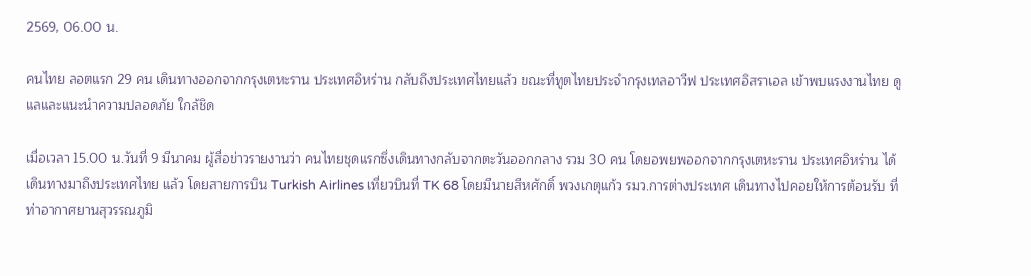2569, 06.00 น.

คนไทย ลอตแรก 29 คน เดินทางออกจากกรุงเตหะราน ประเทศอิหร่าน กลับถึงประเทศไทยแล้ว ขณะที่ทูตไทยประจำกรุงเทลอาวีฟ ประเทศอิสราเอล เข้าพบแรงงานไทย ดูแลและแนะนำความปลอดภัย ใกล้ชิด

เมื่อเวลา 15.00 น.วันที่ 9 มีนาคม ผู้สื่อข่าวรายงานว่า คนไทยชุดแรกซึ่งเดินทางกลับจากตะวันออกกลาง รวม 30 คน โดยอพยพออกจากกรุงเตหะราน ประเทศอิหร่าน ได้เดินทางมาถึงประเทศไทย แล้ว โดยสายการบิน Turkish Airlines เที่ยวบินที่ TK 68 โดยมีนายสีหศักดิ์ พวงเกตุแก้ว รมว.การต่างประเทศ เดินทางไปคอยให้การต้อนรับ ที่ท่าอากาศยานสุวรรณภูมิ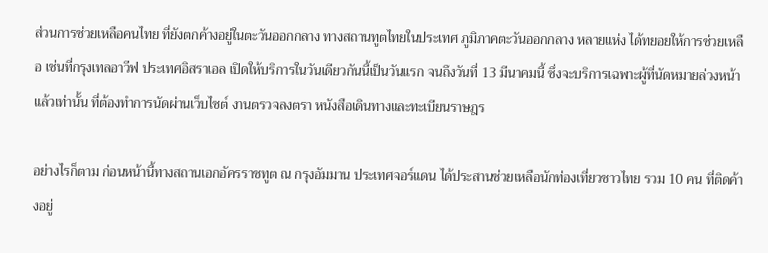ส่วนการช่วยเหลือคนไทย ที่ยังตกค้างอยู่ในตะวันออกกลาง ทางสถานทูตไทยในประเทศ ภูมิภาคตะวันออกกลาง หลายแห่ง ได้ทยอยให้การช่วยเหลือ เช่นที่กรุงเทลอาวีฟ ประเทศอิสราเอล เปิดให้บริการในวันเดียวกันนี้เป็นวันแรก จนถึงวันที่ 13 มีนาคมนี้ ซึ่งจะบริการเฉพาะผู้ที่นัดหมายล่วงหน้าแล้วเท่านั้น ที่ต้องทำการนัดผ่านเว็บไซต์ งานตรวจลงตรา หนังสือเดินทางและทะเบียนราษฎร

อย่างไรก็ตาม ก่อนหน้านี้ทางสถานเอกอัครราชทูต ณ กรุงอัมมาน ประเทศจอร์แดน ได้ประสานช่วยเหลือนักท่องเที่ยวชาวไทย รวม 10 คน ที่ติดค้างอยู่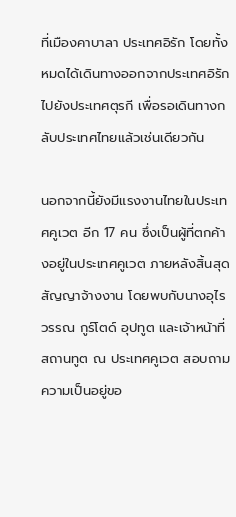ที่เมืองคาบาลา ประเทศอิรัก โดยทั้งหมดได้เดินทางออกจากประเทศอิรัก ไปยังประเทศตุรกี เพื่อรอเดินทางกลับประเทศไทยแล้วเช่นเดียวกัน

นอกจากนี้ยังมีแรงงานไทยในประเทศคูเวต อีก 17 คน ซึ่งเป็นผู้ที่ตกค้างอยู่ในประเทศคูเวต ภายหลังสิ้นสุดสัญญาจ้างงาน โดยพบกับนางอุไรวรรณ กูร์โตด์ อุปทูต และเจ้าหน้าที่สถานทูต ณ ประเทศคูเวต สอบถามความเป็นอยู่ขอ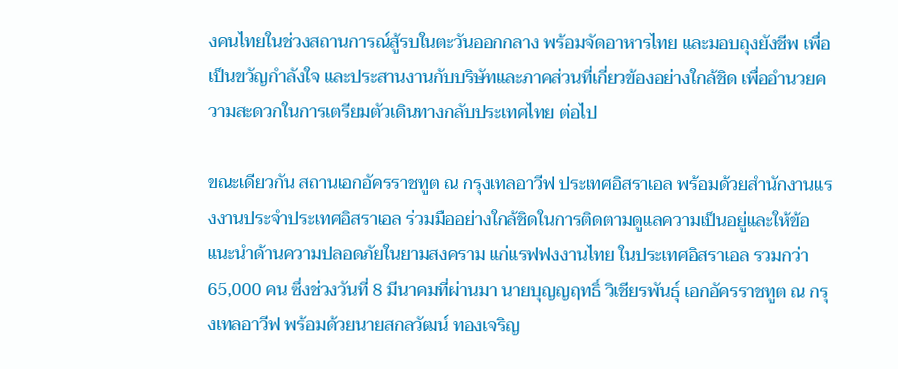งคนไทยในช่วงสถานการณ์สู้รบในตะวันออกกลาง พร้อมจัดอาหารไทย และมอบถุงยังชีพ เพื่อเป็นขวัญกำลังใจ และประสานงานกับบริษัทและภาคส่วนที่เกี่ยวข้องอย่างใกล้ชิด เพื่ออำนวยความสะดวกในการเตรียมตัวเดินทางกลับประเทศไทย ต่อไป

ขณะเดียวกัน สถานเอกอัครราชทูต ณ กรุงเทลอาวีฟ ประเทศอิสราเอล พร้อมด้วยสำนักงานแรงงานประจำประเทศอิสราเอล ร่วมมืออย่างใกล้ชิดในการติดตามดูแลความเป็นอยู่และให้ข้อแนะนำด้านความปลอดภัยในยามสงคราม แก่แรฟฟงงานไทย ในประเทศอิสราเอล รวมกว่า 65,000 คน ซึ่งช่วงวันที่ 8 มีนาคมที่ผ่านมา นายบุญญฤทธิ์ วิเชียรพันธุ์ เอกอัครราชทูต ณ กรุงเทลอาวีฟ พร้อมด้วยนายสกลวัฒน์ ทองเจริญ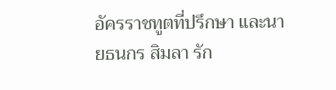อัครราชทูตที่ปรึกษา และนายธนกร สิมลา รัก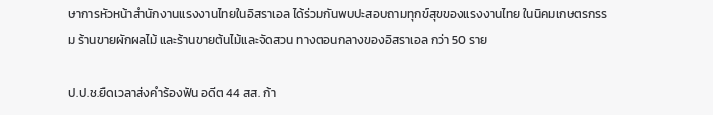ษาการหัวหน้าสำนักงานแรงงานไทยในอิสราเอล ได้ร่วมกันพบปะสอบถามทุกข์สุขของแรงงานไทย ในนิคมเกษตรกรรม ร้านขายผักผลไม้ และร้านขายต้นไม้และจัดสวน ทางตอนกลางของอิสราเอล กว่า 50 ราย

ป.ป.ช.ยืดเวลาส่งคำร้องฟัน อดีต 44 สส. ก้า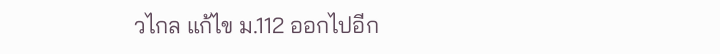วไกล แก้ไข ม.112 ออกไปอีก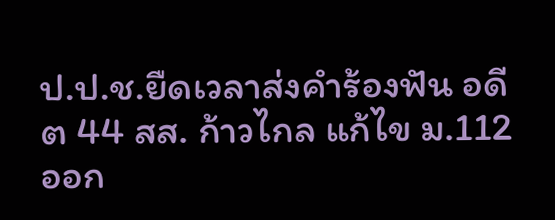ป.ป.ช.ยืดเวลาส่งคำร้องฟัน อดีต 44 สส. ก้าวไกล แก้ไข ม.112 ออก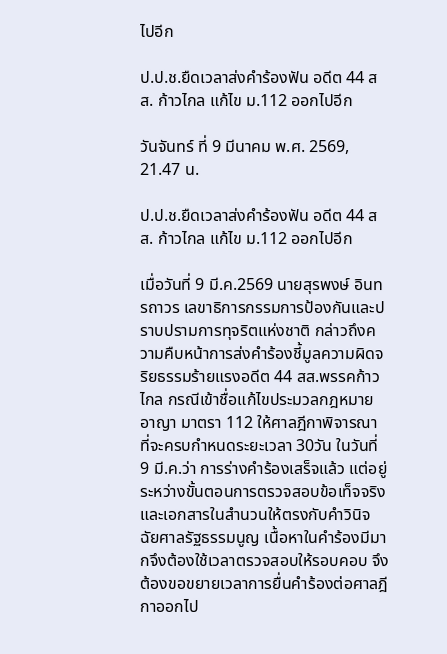ไปอีก

ป.ป.ช.ยืดเวลาส่งคำร้องฟัน อดีต 44 สส. ก้าวไกล แก้ไข ม.112 ออกไปอีก

วันจันทร์ ที่ 9 มีนาคม พ.ศ. 2569, 21.47 น.

ป.ป.ช.ยืดเวลาส่งคำร้องฟัน อดีต 44 สส. ก้าวไกล แก้ไข ม.112 ออกไปอีก

เมื่อวันที่ 9 มี.ค.2569 นายสุรพงษ์ อินทรถาวร เลขาธิการกรรมการป้องกันและปราบปรามการทุจริตแห่งชาติ กล่าวถึงความคืบหน้าการส่งคำร้องชี้มูลความผิดจริยธรรมร้ายแรงอดีต 44 สส.พรรคก้าวไกล กรณีเข้าชื่อแก้ไขประมวลกฎหมายอาญา มาตรา 112 ให้ศาลฎีกาพิจารณา ที่จะครบกำหนดระยะเวลา 30วัน ในวันที่ 9 มี.ค.ว่า การร่างคำร้องเสร็จแล้ว แต่อยู่ระหว่างขั้นตอนการตรวจสอบข้อเท็จจริง และเอกสารในสำนวนให้ตรงกับคำวินิจฉัยศาลรัฐธรรมนูญ เนื้อหาในคำร้องมีมากจึงต้องใช้เวลาตรวจสอบให้รอบคอบ จึงต้องขอขยายเวลาการยื่นคำร้องต่อศาลฎีกาออกไป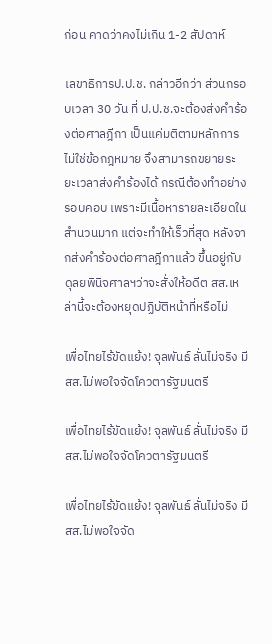ก่อน คาดว่าคงไม่เกิน 1-2 สัปดาห์

เลขาธิการป.ป.ช. กล่าวอีกว่า ส่วนกรอบเวลา 30 วัน ที่ ป.ป.ช.จะต้องส่งคำร้องต่อศาลฎีกา เป็นแค่มติตามหลักการ ไม่ใช่ข้อกฎหมาย จึงสามารถขยายระยะเวลาส่งคำร้องได้ กรณีต้องทำอย่างรอบคอบ เพราะมีเนื้อหารายละเอียดในสำนวนมาก แต่จะทำให้เร็วที่สุด หลังจากส่งคำร้องต่อศาลฎีกาแล้ว ขึ้นอยู่กับดุลยพินิจศาลฯว่าจะสั่งให้อดีต สส.เหล่านี้จะต้องหยุดปฏิบัติหน้าที่หรือไม่

เพื่อไทยไร้ขัดแย้ง! จุลพันธ์ ลั่นไม่จริง มี สส.ไม่พอใจจัดโควตารัฐมนตรี

เพื่อไทยไร้ขัดแย้ง! จุลพันธ์ ลั่นไม่จริง มี สส.ไม่พอใจจัดโควตารัฐมนตรี

เพื่อไทยไร้ขัดแย้ง! จุลพันธ์ ลั่นไม่จริง มี สส.ไม่พอใจจัด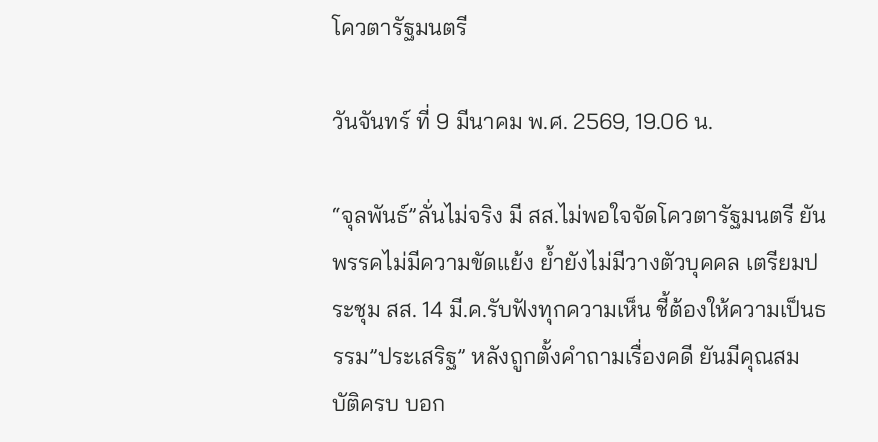โควตารัฐมนตรี

วันจันทร์ ที่ 9 มีนาคม พ.ศ. 2569, 19.06 น.

“จุลพันธ์”ลั่นไม่จริง มี สส.ไม่พอใจจัดโควตารัฐมนตรี ยันพรรคไม่มีความขัดแย้ง ย้ำยังไม่มีวางตัวบุคคล เตรียมประชุม สส. 14 มี.ค.รับฟังทุกความเห็น ชี้ต้องให้ความเป็นธรรม”ประเสริฐ” หลังถูกตั้งคำถามเรื่องคดี ยันมีคุณสมบัติครบ บอก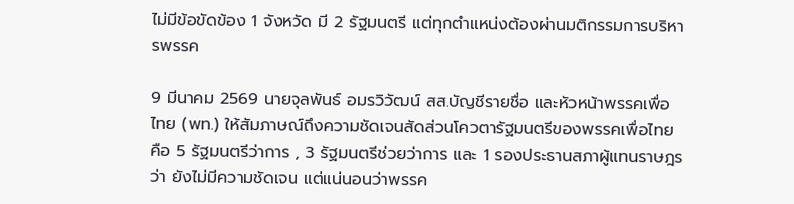ไม่มีข้อขัดข้อง 1 จังหวัด มี 2 รัฐมนตรี แต่ทุกตำแหน่งต้องผ่านมติกรรมการบริหารพรรค

9 มีนาคม 2569 นายจุลพันธ์ อมรวิวัฒน์ สส.บัญชีรายชื่อ และหัวหน้าพรรคเพื่อไทย (พท.) ให้สัมภาษณ์ถึงความชัดเจนสัดส่วนโควตารัฐมนตรีของพรรคเพื่อไทย คือ 5 รัฐมนตรีว่าการ , 3 รัฐมนตรีช่วยว่าการ และ 1 รองประธานสภาผู้แทนราษฎร ว่า ยังไม่มีความชัดเจน แต่แน่นอนว่าพรรค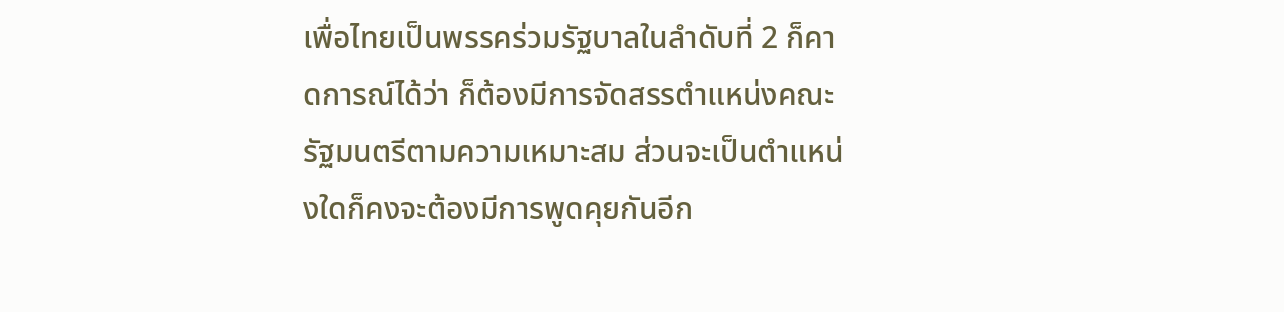เพื่อไทยเป็นพรรคร่วมรัฐบาลในลำดับที่ 2 ก็คาดการณ์ได้ว่า ก็ต้องมีการจัดสรรตำแหน่งคณะรัฐมนตรีตามความเหมาะสม ส่วนจะเป็นตำแหน่งใดก็คงจะต้องมีการพูดคุยกันอีก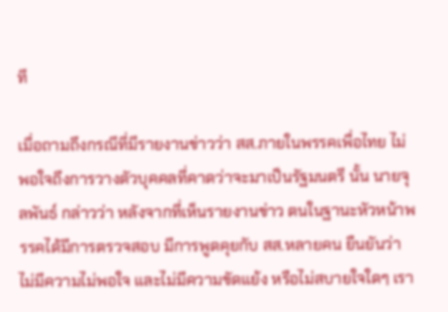ที

เมื่อถามถึงกรณีที่มีรายงานข่าวว่า สส.ภายในพรรคเพื่อไทย ไม่พอใจถึงการวางตัวบุคคลที่คาดว่าจะมาเป็นรัฐมนตรี นั้น นายจุลพันธ์ กล่าวว่า หลังจากที่เห็นรายงานข่าว ตนในฐานะหัวหน้าพรรคได้มีการตรวจสอบ มีการพูดคุยกับ สส.หลายคน ยืนยันว่าไม่มีความไม่พอใจ และไม่มีความขัดแย้ง หรือไม่สบายใจใดๆ เรา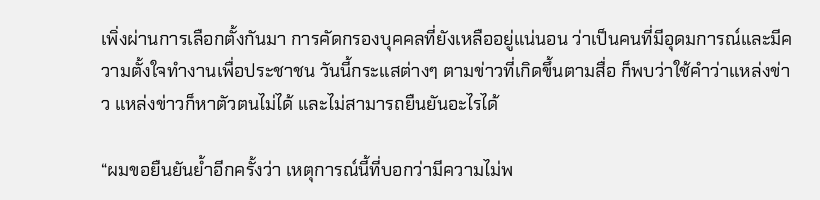เพิ่งผ่านการเลือกตั้งกันมา การคัดกรองบุคคลที่ยังเหลืออยู่แน่นอน ว่าเป็นคนที่มีอุดมการณ์และมีความตั้งใจทำงานเพื่อประชาชน วันนี้กระแสต่างๆ ตามข่าวที่เกิดขึ้นตามสื่อ ก็พบว่าใช้คำว่าแหล่งข่าว แหล่งข่าวก็หาตัวตนไม่ได้ และไม่สามารถยืนยันอะไรได้

“ผมขอยืนยันย้ำอีกครั้งว่า เหตุการณ์นี้ที่บอกว่ามีความไม่พ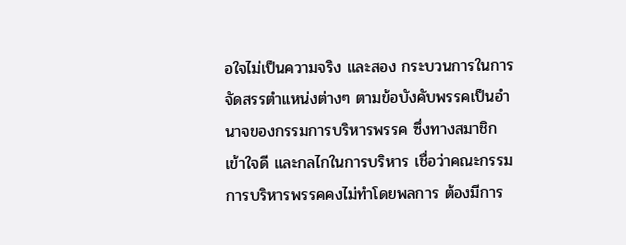อใจไม่เป็นความจริง และสอง กระบวนการในการจัดสรรตำแหน่งต่างๆ ตามข้อบังคับพรรคเป็นอำนาจของกรรมการบริหารพรรค ซึ่งทางสมาชิกเข้าใจดี และกลไกในการบริหาร เชื่อว่าคณะกรรมการบริหารพรรคคงไม่ทำโดยพลการ ต้องมีการ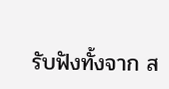รับฟังทั้งจาก ส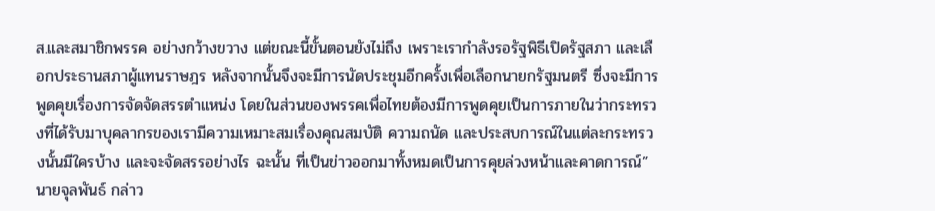ส.และสมาชิกพรรค อย่างกว้างขวาง แต่ขณะนี้ขั้นตอนยังไม่ถึง เพราะเรากำลังรอรัฐพิธีเปิดรัฐสภา และเลือกประธานสภาผู้แทนราษฎร หลังจากนั้นจึงจะมีการนัดประชุมอีกครั้งเพื่อเลือกนายกรัฐมนตรี ซึ่งจะมีการพูดคุยเรื่องการจัดจัดสรรตำแหน่ง โดยในส่วนของพรรคเพื่อไทยต้องมีการพูดคุยเป็นการภายในว่ากระทรวงที่ได้รับมาบุคลากรของเรามีความเหมาะสมเรื่องคุณสมบัติ ความถนัด และประสบการณ์ในแต่ละกระทรวงนั้นมีใครบ้าง และจะจัดสรรอย่างไร ฉะนั้น ที่เป็นข่าวออกมาทั้งหมดเป็นการคุยล่วงหน้าและคาดการณ์” นายจุลพันธ์ กล่าว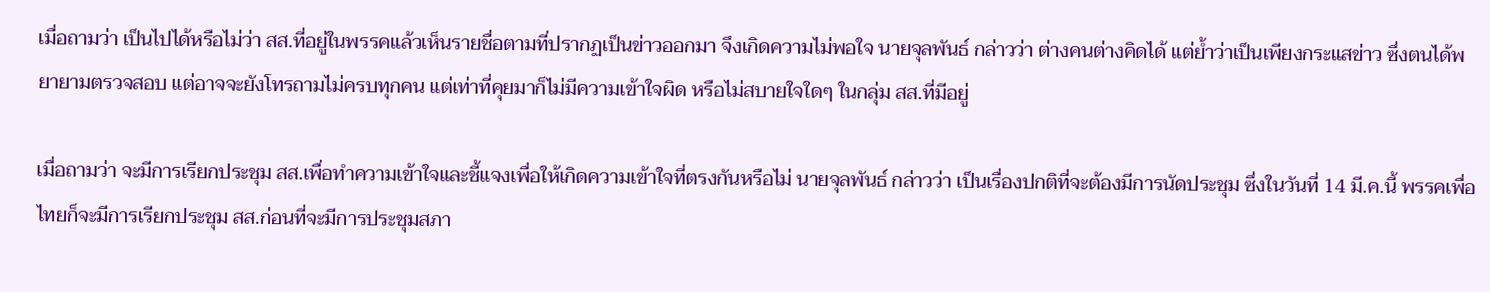เมื่อถามว่า เป็นไปได้หรือไม่ว่า สส.ที่อยู่ในพรรคแล้วเห็นรายชื่อตามที่ปรากฏเป็นข่าวออกมา จึงเกิดความไม่พอใจ นายจุลพันธ์ กล่าวว่า ต่างคนต่างคิดได้ แต่ย้ำว่าเป็นเพียงกระแสข่าว ซึ่งตนได้พยายามตรวจสอบ แต่อาจจะยังโทรถามไม่ครบทุกคน แต่เท่าที่คุยมาก็ไม่มีความเข้าใจผิด หรือไม่สบายใจใดๆ ในกลุ่ม สส.ที่มีอยู่

เมื่อถามว่า จะมีการเรียกประชุม สส.เพื่อทำความเข้าใจและชี้แจงเพื่อให้เกิดความเข้าใจที่ตรงกันหรือไม่ นายจุลพันธ์ กล่าวว่า เป็นเรื่องปกติที่จะต้องมีการนัดประชุม ซึ่งในวันที่ 14 มี.ค.นี้ พรรคเพื่อไทยก็จะมีการเรียกประชุม สส.ก่อนที่จะมีการประชุมสภา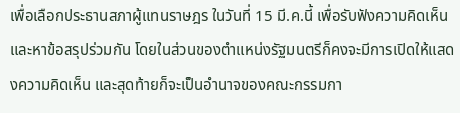เพื่อเลือกประธานสภาผู้แทนราษฎร ในวันที่ 15 มี.ค.นี้ เพื่อรับฟังความคิดเห็นและหาข้อสรุปร่วมกัน โดยในส่วนของตำแหน่งรัฐมนตรีก็คงจะมีการเปิดให้แสดงความคิดเห็น และสุดท้ายก็จะเป็นอำนาจของคณะกรรมกา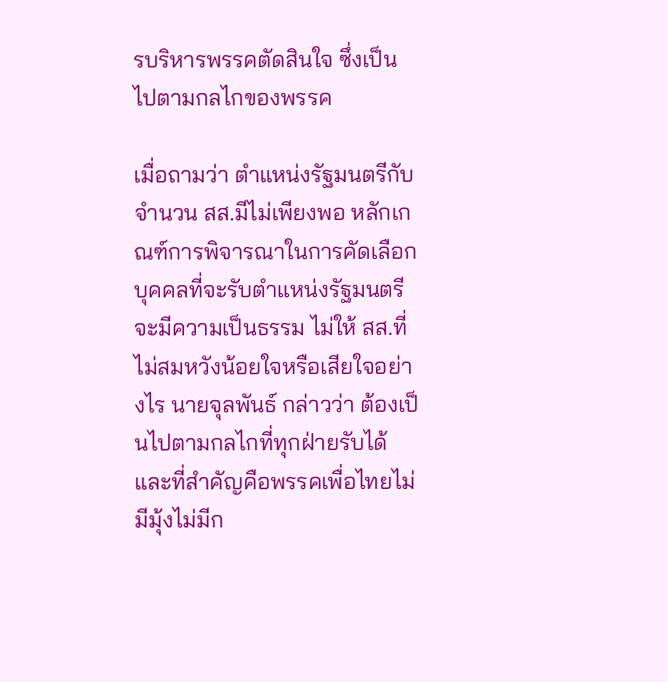รบริหารพรรคตัดสินใจ ซึ่งเป็นไปตามกลไกของพรรค

เมื่อถามว่า ตำแหน่งรัฐมนตรีกับจำนวน สส.มีไม่เพียงพอ หลักเกณฑ์การพิจารณาในการคัดเลือกบุคคลที่จะรับตำแหน่งรัฐมนตรีจะมีความเป็นธรรม ไม่ให้ สส.ที่ไม่สมหวังน้อยใจหรือเสียใจอย่างไร นายจุลพันธ์ กล่าวว่า ต้องเป็นไปตามกลไกที่ทุกฝ่ายรับได้ และที่สำคัญคือพรรคเพื่อไทยไม่มีมุ้งไม่มีก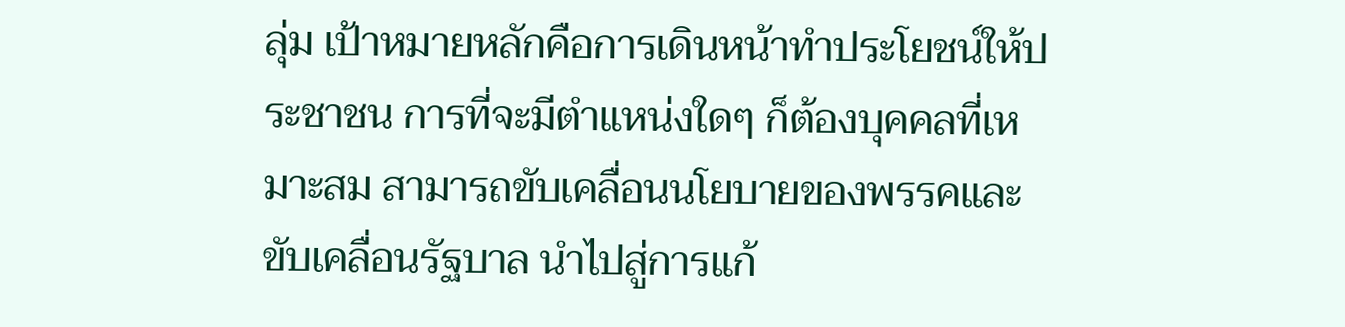ลุ่ม เป้าหมายหลักคือการเดินหน้าทำประโยชน์ให้ประชาชน การที่จะมีตำแหน่งใดๆ ก็ต้องบุคคลที่เหมาะสม สามารถขับเคลื่อนนโยบายของพรรคและขับเคลื่อนรัฐบาล นำไปสู่การแก้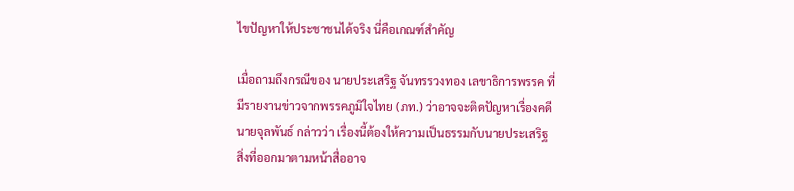ไขปัญหาให้ประชาชนได้จริง นี่คือเกณฑ์สำคัญ

เมื่อถามถึงกรณีของ นายประเสริฐ จันทรรวงทอง เลขาธิการพรรค ที่มีรายงานข่าวจากพรรคภูมิใจไทย (ภท.) ว่าอาจจะติดปัญหาเรื่องคดี นายจุลพันธ์ กล่าวว่า เรื่องนี้ต้องให้ความเป็นธรรมกับนายประเสริฐ สิ่งที่ออกมาตามหน้าสื่ออาจ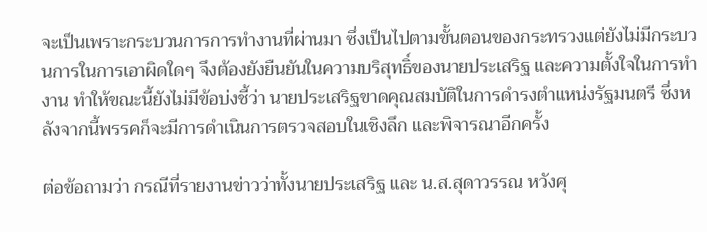จะเป็นเพราะกระบวนการการทำงานที่ผ่านมา ซึ่งเป็นไปตามขั้นตอนของกระทรวงแต่ยังไม่มีกระบวนการในการเอาผิดใดๆ จึงต้องยังยืนยันในความบริสุทธิ์ของนายประเสริฐ และความตั้งใจในการทำงาน ทำให้ขณะนี้ยังไม่มีข้อบ่งชี้ว่า นายประเสริฐขาดคุณสมบัติในการดำรงตำแหน่งรัฐมนตรี ซึ่งหลังจากนี้พรรคก็จะมีการดำเนินการตรวจสอบในเชิงลึก และพิจารณาอีกครั้ง

ต่อข้อถามว่า กรณีที่รายงานข่าวว่าทั้งนายประเสริฐ และ น.ส.สุดาวรรณ หวังศุ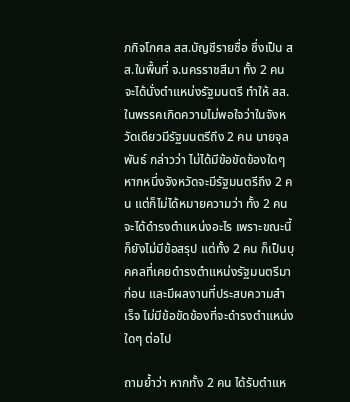ภกิจโกศล สส.บัญชีรายชื่อ ซึ่งเป็น สส.ในพื้นที่ จ.นครราชสีมา ทั้ง 2 คน จะได้นั่งตำแหน่งรัฐมนตรี ทำให้ สส.ในพรรคเกิดความไม่พอใจว่าในจังหวัดเดียวมีรัฐมนตรีถึง 2 คน นายจุลพันธ์ กล่าวว่า ไม่ได้มีข้อขัดข้องใดๆ หากหนึ่งจังหวัดจะมีรัฐมนตรีถึง 2 คน แต่ก็ไม่ได้หมายความว่า ทั้ง 2 คน จะได้ดำรงตำแหน่งอะไร เพราะขณะนี้ก็ยังไม่มีข้อสรุป แต่ทั้ง 2 คน ก็เป็นบุคคลที่เคยดำรงตำแหน่งรัฐมนตรีมาก่อน และมีผลงานที่ประสบความสำเร็จ ไม่มีข้อขัดข้องที่จะดำรงตำแหน่งใดๆ ต่อไป

ถามย้ำว่า หากทั้ง 2 คน ได้รับตำแห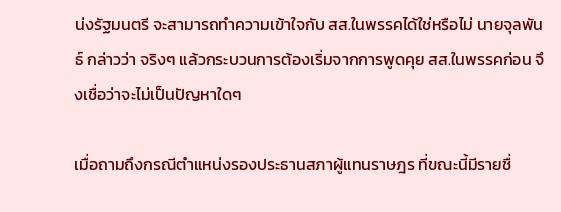น่งรัฐมนตรี จะสามารถทำความเข้าใจกับ สส.ในพรรคได้ใช่หรือไม่ นายจุลพันธ์ กล่าวว่า จริงๆ แล้วกระบวนการต้องเริ่มจากการพูดคุย สส.ในพรรคก่อน จึงเชื่อว่าจะไม่เป็นปัญหาใดๆ

เมื่อถามถึงกรณีตำแหน่งรองประธานสภาผู้แทนราษฎร ที่ขณะนี้มีรายชื่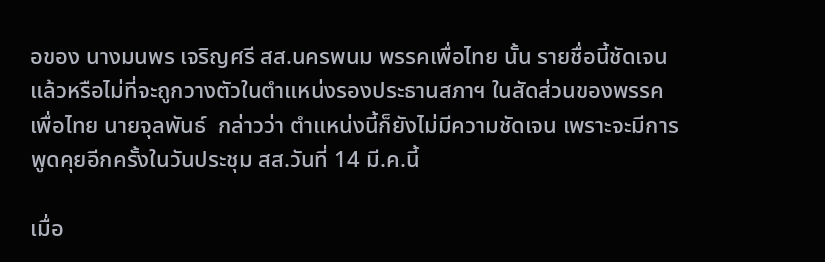อของ นางมนพร เจริญศรี สส.นครพนม พรรคเพื่อไทย นั้น รายชื่อนี้ชัดเจนแล้วหรือไม่ที่จะถูกวางตัวในตำแหน่งรองประธานสภาฯ ในสัดส่วนของพรรคเพื่อไทย นายจุลพันธ์  กล่าวว่า ตำแหน่งนี้ก็ยังไม่มีความชัดเจน เพราะจะมีการพูดคุยอีกครั้งในวันประชุม สส.วันที่ 14 มี.ค.นี้

เมื่อ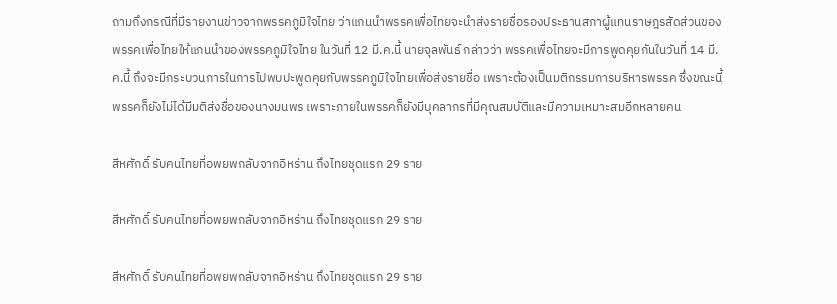ถามถึงกรณีที่มีรายงานข่าวจากพรรคภูมิใจไทย ว่าแกนนำพรรคเพื่อไทยจะนำส่งรายชื่อรองประธานสภาผู้แทนราษฎรสัดส่วนของพรรคเพื่อไทยให้แกนนำของพรรคภูมิใจไทย ในวันที่ 12 มี.ค.นี้ นายจุลพันธ์ กล่าวว่า พรรคเพื่อไทยจะมีการพูดคุยกันในวันที่ 14 มี.ค.นี้ ถึงจะมีกระบวนการในการไปพบปะพูดคุยกับพรรคภูมิใจไทยเพื่อส่งรายชื่อ เพราะต้องเป็นมติกรรมการบริหารพรรค ซึ่งขณะนี้พรรคก็ยังไม่ได้มีมติส่งชื่อของนางมนพร เพราะภายในพรรคก็ยังมีบุคลากรที่มีคุณสมบัติและมีความเหมาะสมอีกหลายคน

สีหศักดิ์ รับคนไทยที่อพยพกลับจากอิหร่าน ถึงไทยชุดแรก 29 ราย

สีหศักดิ์ รับคนไทยที่อพยพกลับจากอิหร่าน ถึงไทยชุดแรก 29 ราย

สีหศักดิ์ รับคนไทยที่อพยพกลับจากอิหร่าน ถึงไทยชุดแรก 29 ราย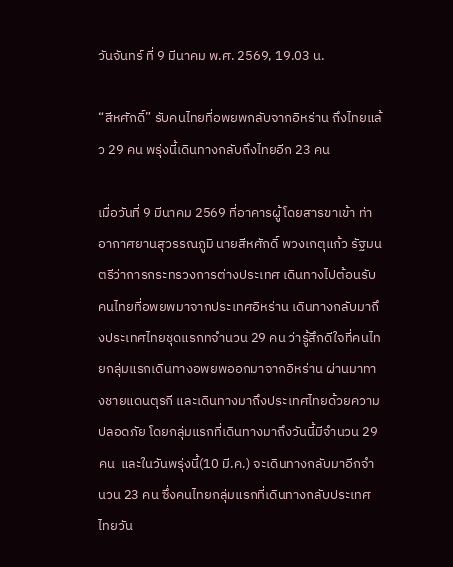วันจันทร์ ที่ 9 มีนาคม พ.ศ. 2569, 19.03 น.

“สีหศักดิ์” รับคนไทยที่อพยพกลับจากอิหร่าน ถึงไทยแล้ว 29 คน พรุ่งนี้เดินทางกลับถึงไทยอีก 23 คน

เมื่อวันที่ 9 มีนาคม 2569 ที่อาคารผู้โดยสารขาเข้า ท่าอากาศยานสุวรรณภูมิ นายสีหศักดิ์ พวงเกตุแก้ว รัฐมนตรีว่าการกระทรวงการต่างประเทศ เดินทางไปต้อนรับคนไทยที่อพยพมาจากประเทศอิหร่าน เดินทางกลับมาถึงประเทศไทยชุดแรกทจำนวน 29 คน ว่ารู้สึกดีใจที่คนไทยกลุ่มแรกเดินทางอพยพออกมาจากอิหร่าน ผ่านมาทางชายแดนตุรกี และเดินทางมาถึงประเทศไทยด้วยความปลอดภัย โดยกลุ่มแรกที่เดินทางมาถึงวันนี้มีจำนวน 29 คน  และในวันพรุ่งนี้(10 มี.ค.) จะเดินทางกลับมาอีกจำนวน 23 คน ซึ่งคนไทยกลุ่มแรกที่เดินทางกลับประเทศไทยวัน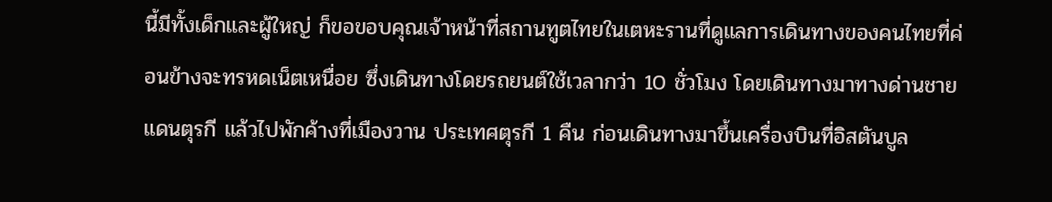นี้มีทั้งเด็กและผู้ใหญ่ ก็ขอขอบคุณเจ้าหน้าที่สถานทูตไทยในเตหะรานที่ดูแลการเดินทางของคนไทยที่ค่อนข้างจะทรหดเน็ตเหนื่อย ซึ่งเดินทางโดยรถยนต์ใช้เวลากว่า 10 ชั่วโมง โดยเดินทางมาทางด่านชายแดนตุรกี แล้วไปพักค้างที่เมืองวาน ประเทศตุรกี 1 คืน ก่อนเดินทางมาขึ้นเครื่องบินที่อิสตันบูล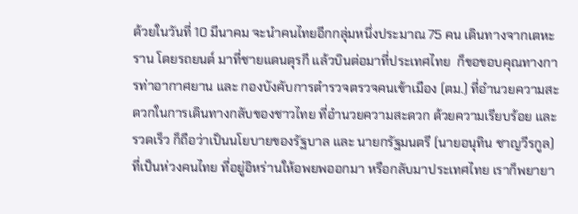ด้วยในวันที่ 10 มีนาคม จะนำคนไทยอีกกลุ่มหนึ่งประมาณ 75 คน เดินทางจากเตหะราน โดยรถยนต์ มาที่ชายแดนตุรกี แล้วบินต่อมาที่ประเทศไทย  ก็ขอขอบคุณทางการท่าอากาศยาน และ กองบังคับการตำรวจตรวจคนเข้าเมือง (ตม.) ที่อำนวยความสะดวกในการเดินทางกลับของชาวไทย ที่อำนวยความสะดวก ด้วยความเรียบร้อย และรวดเร็ว ก็ถือว่าเป็นนโยบายของรัฐบาล และ นายกรัฐมนตรี (นายอนุทิน ชาญวีรกูล) ที่เป็นห่วงคนไทย ที่อยู่อิหร่านให้อพยพออกมา หรือกลับมาประเทศไทย เราก็พยายา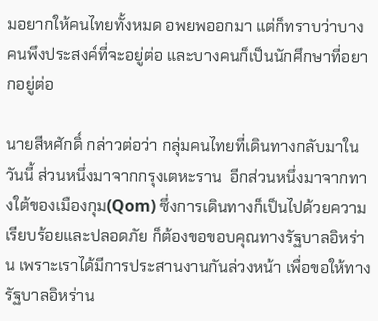มอยากให้คนไทยทั้งหมด อพยพออกมา แต่ก็ทราบว่าบางคนพึงประสงค์ที่จะอยู่ต่อ และบางคนก็เป็นนักศึกษาที่อยากอยู่ต่อ

นายสีหศักดิ์ กล่าวต่อว่า กลุ่มคนไทยที่เดินทางกลับมาในวันนี้ ส่วนหนึ่งมาจากกรุงเตหะราน  อีกส่วนหนึ่งมาจากทางใต้ของเมืองกุม(Qom) ซึ่งการเดินทางก็เป็นไปด้วยความเรียบร้อยและปลอดภัย ก็ต้องขอขอบคุณทางรัฐบาลอิหร่าน เพราะเราได้มีการประสานงานกันล่วงหน้า เพื่อขอให้ทางรัฐบาลอิหร่าน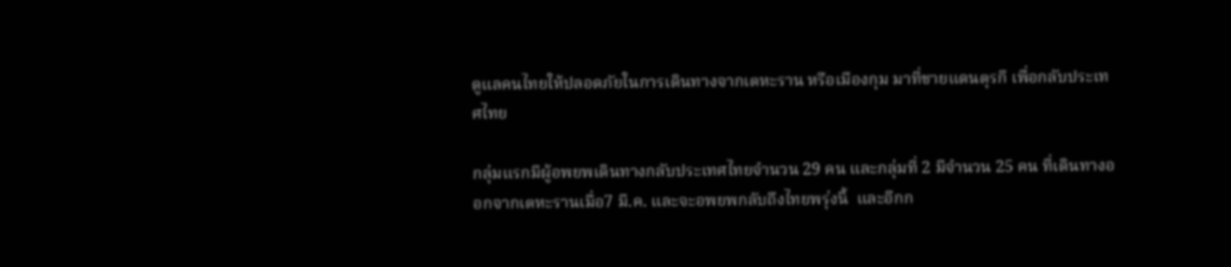ดูแลคนไทยให้ปลอดภัยในการเดินทางจากเตหะราน หรือเมืองกุม มาที่ชายแดนตุรกี เพื่อกลับประเทศไทย

กลุ่มแรกมีผู้อพยพเดินทางกลับประเทศไทยจำนวน 29 คน และกลุ่มที่ 2 มีจำนวน 25 คน ที่เดินทางออกจากเตหะรานเมื่อ7 มี.ค. และจะอพยพกลับถึงไทยพรุ่งนี้  และอีกก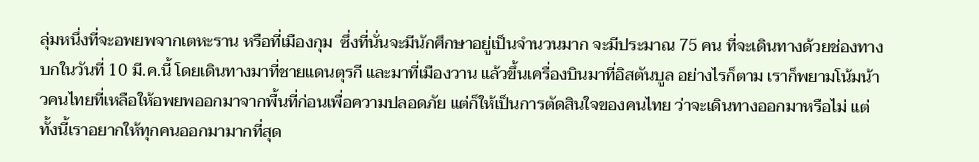ลุ่มหนึ่งที่จะอพยพจากเตหะราน หรือที่เมืองกุม  ซึ่งที่นั่นจะมีนักศึกษาอยู่เป็นจำนวนมาก จะมีประมาณ 75 คน ที่จะเดินทางด้วยช่องทางบกในวันที่ 10 มี.ค.นี้ โดยเดินทางมาที่ชายแดนตุรกี และมาที่เมืองวาน แล้วขึ้นเครื่องบินมาที่อิสตันบูล อย่างไรก็ตาม เราก็พยามโน้มน้าวคนไทยที่เหลือให้อพยพออกมาจากพื้นที่ก่อนเพื่อความปลอดภัย แต่ก็ให้เป็นการตัดสินใจของคนไทย ว่าจะเดินทางออกมาหรือไม่ แต่ทั้งนี้เราอยากให้ทุกคนออกมามากที่สุด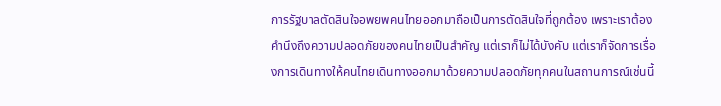การรัฐบาลตัดสินใจอพยพคนไทยออกมาถือเป็นการตัดสินใจที่ถูกต้อง เพราะเราต้องคำนึงถึงความปลอดภัยของคนไทยเป็นสำคัญ แต่เราก็ไม่ได้บังคับ แต่เราก็จัดการเรื่องการเดินทางให้คนไทยเดินทางออกมาด้วยความปลอดภัยทุกคนในสถานการณ์เช่นนี้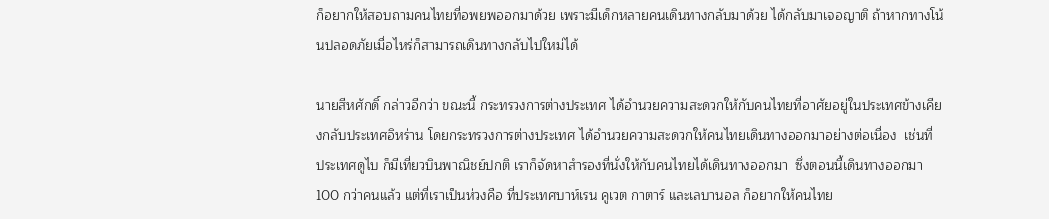ก็อยากให้สอบถามคนไทยที่อพยพออกมาด้วย เพราะมีเด็กหลายคนเดินทางกลับมาด้วย ได้กลับมาเจอญาติ ถ้าหากทางโน้นปลอดภัยเมื่อไหร่ก็สามารถเดินทางกลับไปใหม่ได้

นายสีหศักดิ์ กล่าวอีกว่า ขณะนี้ กระทรวงการต่างประเทศ ได้อำนวยความสะดวกให้กับคนไทยที่อาศัยอยู่ในประเทศข้างเคียงกลับประเทศอิหร่าน โดยกระทรวงการต่างประเทศ ได้อำนวยความสะดวกให้คนไทยเดินทางออกมาอย่างต่อเนื่อง  เช่นที่ ประเทศดูไบ ก็มีเที่ยวบินพาณิชย์ปกติ เราก็จัดหาสำรองที่นั่งให้กับคนไทยได้เดินทางออกมา  ซึ่งตอนนี้เดินทางออกมา 100 กว่าคนแล้ว แต่ที่เราเป็นห่วงคือ ที่ประเทศบาห์เรน คูเวต กาตาร์ และเลบานอล ก็อยากให้คนไทย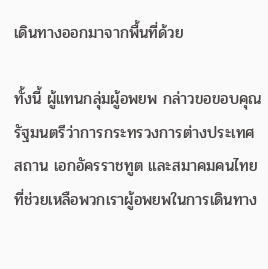เดินทางออกมาจากพื้นที่ด้วย

ทั้งนี้ ผู้แทนกลุ่มผู้อพยพ กล่าวขอขอบคุณรัฐมนตรีว่าการกระทรวงการต่างประเทศ  สถาน เอกอัครราชทูต และสมาคมคนไทย ที่ช่วยเหลือพวกเราผู้อพยพในการเดินทาง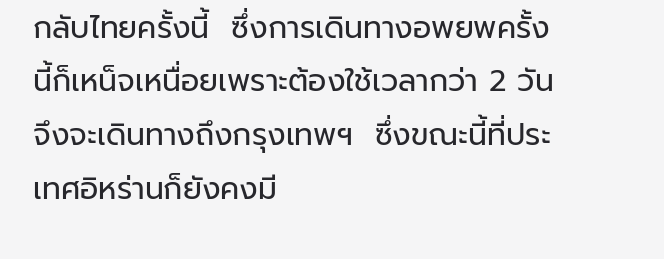กลับไทยครั้งนี้  ซึ่งการเดินทางอพยพครั้งนี้ก็เหน็จเหนื่อยเพราะต้องใช้เวลากว่า 2 วันจึงจะเดินทางถึงกรุงเทพฯ  ซึ่งขณะนี้ที่ประเทศอิหร่านก็ยังคงมี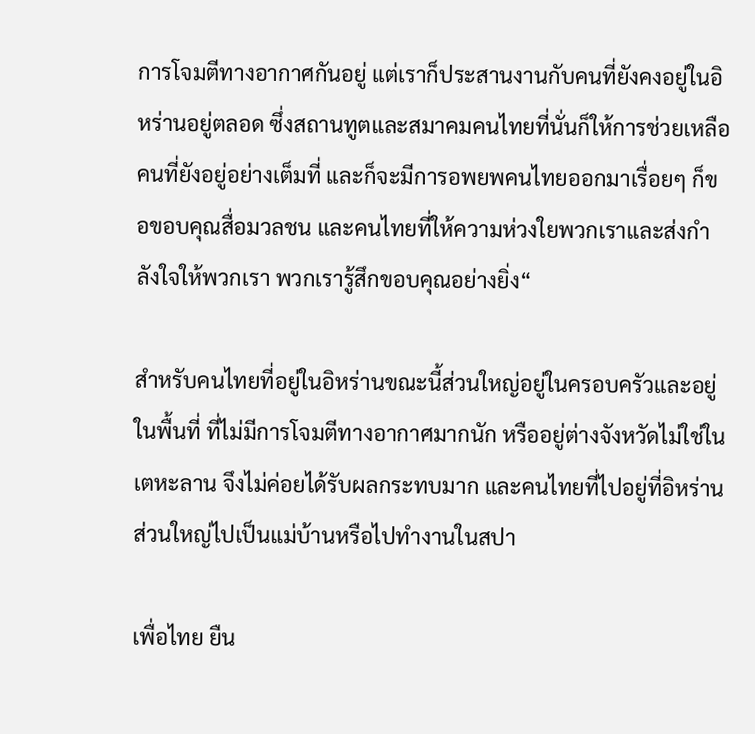การโจมตีทางอากาศกันอยู่ แต่เราก็ประสานงานกับคนที่ยังคงอยู่ในอิหร่านอยู่ตลอด ซึ่งสถานทูตและสมาคมคนไทยที่นั่นก็ให้การช่วยเหลือคนที่ยังอยู่อย่างเต็มที่ และก็จะมีการอพยพคนไทยออกมาเรื่อยๆ ก็ขอขอบคุณสื่อมวลชน และคนไทยที่ให้ความห่วงใยพวกเราและส่งกำลังใจให้พวกเรา พวกเรารู้สึกขอบคุณอย่างยิ่ง“

สำหรับคนไทยที่อยู่ในอิหร่านขณะนี้ส่วนใหญ่อยู่ในครอบครัวและอยู่ในพื้นที่ ที่ไม่มีการโจมตีทางอากาศมากนัก หรืออยู่ต่างจังหวัดไม่ใช่ในเตหะลาน จึงไม่ค่อยได้รับผลกระทบมาก และคนไทยที่ไปอยู่ที่อิหร่านส่วนใหญ่ไปเป็นแม่บ้านหรือไปทำงานในสปา

เพื่อไทย ยืน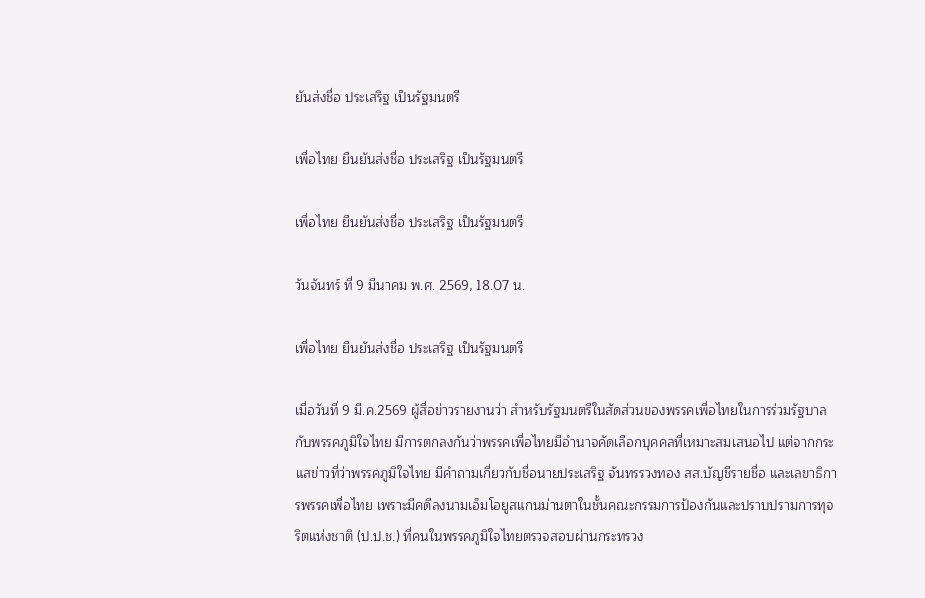ยันส่งชื่อ ประเสริฐ เป็นรัฐมนตรี

เพื่อไทย ยืนยันส่งชื่อ ประเสริฐ เป็นรัฐมนตรี

เพื่อไทย ยืนยันส่งชื่อ ประเสริฐ เป็นรัฐมนตรี

วันจันทร์ ที่ 9 มีนาคม พ.ศ. 2569, 18.07 น.

เพื่อไทย ยืนยันส่งชื่อ ประเสริฐ เป็นรัฐมนตรี

เมื่อวันที่ 9 มี.ค.2569 ผู้สื่อข่าวรายงานว่า สำหรับรัฐมนตรีในสัดส่วนของพรรคเพื่อไทยในการร่วมรัฐบาลกับพรรคภูมิใจไทย มีการตกลงกันว่าพรรคเพื่อไทยมีอำนาจคัดเลือกบุคคลที่เหมาะสมเสนอไป แต่จากกระแสข่าวที่ว่าพรรคภูมิใจไทย มีคำถามเกี่ยวกับชื่อนายประเสริฐ จันทรรวงทอง สส.บัญชีรายชื่อ และเลขาธิการพรรคเพื่อไทย เพราะมีคดีลงนามเอ็มโอยูสแกนม่านตาในชั้นคณะกรรมการป้องกันและปราบปรามการทุจริตแห่งชาติ (ป.ป.ช.) ที่คนในพรรคภูมิใจไทยตรวจสอบผ่านกระทรวง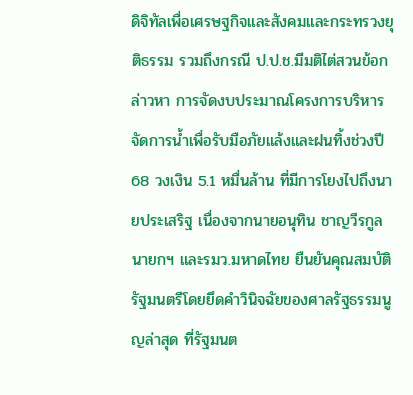ดิจิทัลเพื่อเศรษฐกิจและสังคมและกระทรวงยุติธรรม รวมถึงกรณี ป.ป.ช.มีมติไต่สวนข้อกล่าวหา การจัดงบประมาณโครงการบริหารจัดการน้ำเพื่อรับมือภัยแล้งและฝนทิ้งช่วงปี 68 วงเงิน 5.1 หมื่นล้าน ที่มีการโยงไปถึงนายประเสริฐ เนื่องจากนายอนุทิน ชาญวีรกูล นายกฯ และรมว.มหาดไทย ยืนยันคุณสมบัติรัฐมนตรีโดยยึดคำวินิจฉัยของศาลรัฐธรรมนูญล่าสุด ที่รัฐมนต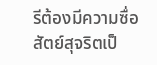รีต้องมีความซื่อสัตย์สุจริตเป็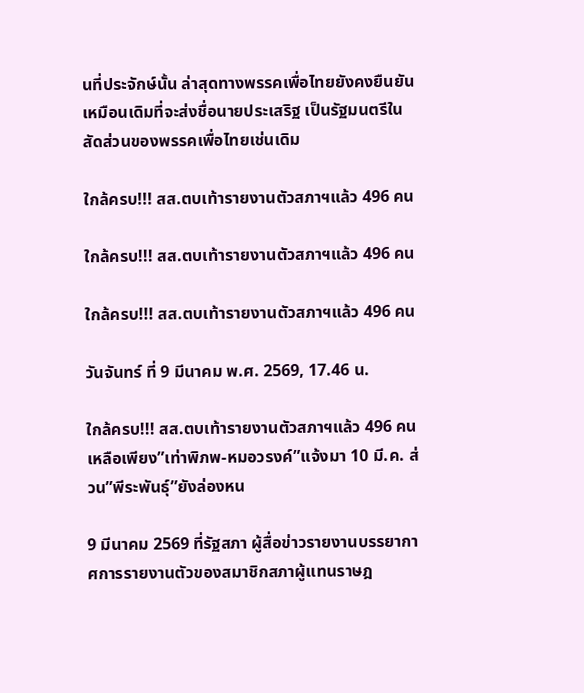นที่ประจักษ์นั้น ล่าสุดทางพรรคเพื่อไทยยังคงยืนยันเหมือนเดิมที่จะส่งชื่อนายประเสริฐ เป็นรัฐมนตรีในสัดส่วนของพรรคเพื่อไทยเช่นเดิม

ใกล้ครบ!!! สส.ตบเท้ารายงานตัวสภาฯแล้ว 496 คน

ใกล้ครบ!!! สส.ตบเท้ารายงานตัวสภาฯแล้ว 496 คน

ใกล้ครบ!!! สส.ตบเท้ารายงานตัวสภาฯแล้ว 496 คน

วันจันทร์ ที่ 9 มีนาคม พ.ศ. 2569, 17.46 น.

ใกล้ครบ!!! สส.ตบเท้ารายงานตัวสภาฯแล้ว 496 คน เหลือเพียง”เท่าพิภพ-หมอวรงค์”แจ้งมา 10 มี.ค. ส่วน”พีระพันธุ์”ยังล่องหน

9 มีนาคม 2569 ที่รัฐสภา ผู้สื่อข่าวรายงานบรรยากาศการรายงานตัวของสมาชิกสภาผู้แทนราษฎ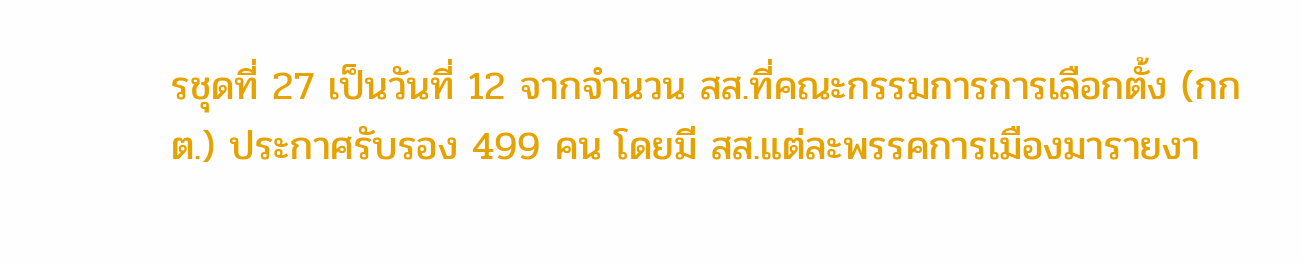รชุดที่ 27 เป็นวันที่ 12 จากจำนวน สส.ที่คณะกรรมการการเลือกตั้ง (กกต.) ประกาศรับรอง 499 คน โดยมี สส.แต่ละพรรคการเมืองมารายงา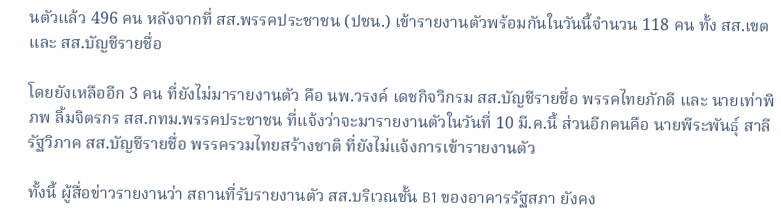นตัวแล้ว 496 คน หลังจากที่ สส.พรรคประชาชน (ปชน.) เข้ารายงานตัวพร้อมกันในวันนี้จำนวน 118 คน ทั้ง สส.เขต และ สส.บัญชีรายชื่อ

โดยยังเหลืออีก 3 คน ที่ยังไม่มารายงานตัว คือ นพ.วรงค์ เดชกิจวิกรม สส.บัญชีรายชื่อ พรรคไทยภักดี และ นายเท่าพิภพ ลิ้มจิตรกร สส.กทม.พรรคประชาชน ที่แจ้งว่าจะมารายงานตัวในวันที่ 10 มี.ค.นี้ ส่วนอีกคนคือ นายพีระพันธ์ุ สาลีรัฐวิภาค สส.บัญชีรายชื่อ พรรครวมไทยสร้างชาติ ที่ยังไม่แจ้งการเข้ารายงานตัว

ทั้งนี้ ผู้สื่อข่าวรายงานว่า สถานที่รับรายงานตัว สส.บริเวณชั้น B1 ของอาคารรัฐสภา ยังคง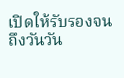เปิดให้รับรองจนถึงวันวัน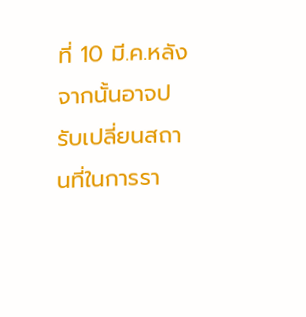ที่ 10 มี.ค.หลังจากนั้นอาจปรับเปลี่ยนสถานที่ในการรา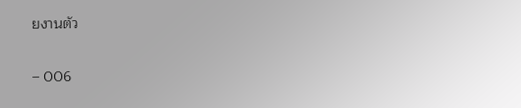ยงานตัว

– 006